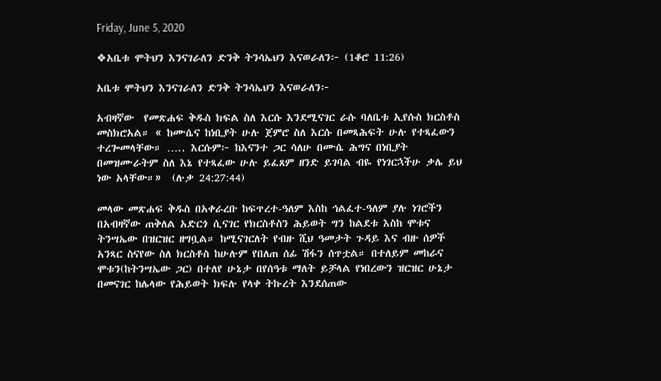Friday, June 5, 2020

❖አቤቱ ሞትህን እንናገራለን ድንቅ ትንሳኤህን እናወራለን፦ (1ቆሮ 11:26)

አቤቱ ሞትህን እንናገራለን ድንቅ ትንሳኤህን እናወራለን፦

አብዛኛው  የመጽሐፍ ቅዱስ ክፍል ስለ እርሱ እንደሚናገር ራሱ ባለቤቱ ኢየሱስ ክርስቶስ መስክሮአል። « ከሙሴና ከነቢያት ሁሉ ጀምሮ ስለ እርሱ በመጻሕፍት ሁሉ የተጻፈውን ተረጐመላቸው። ….. እርሱም፦ ከእናንተ ጋር ሳለሁ በሙሴ ሕግና በነቢያት በመዝሙራትም ስለ እኔ የተጻፈው ሁሉ ይፈጸም ዘንድ ይገባል ብዬ የነገርኋችሁ ቃሌ ይህ ነው አላቸው።»  (ሉቃ 24:27:44)

መላው መጽሐፍ ቅዱስ በአቀራረቡ ከፍጥረተ-ዓለም እስከ ኅልፈተ-ዓለም ያሉ ነገሮችን በአብዛኛው ጠቅለል አድርጎ ሲናገር የክርስቶስን ሕይወት ግን ከልደቱ እስከ ሞቱና ትንሣኤው በዝርዝር ዘግቧል። ከሚናገርለት የብዙ ሺህ ዓመታት ጉዳይ እና ብዙ ሰዎች አንጻር ስናየው ስለ ክርስቶስ ከሁሉም የበለጠ ሰፊ ሽፋን ሰጥቷል። በተለይም መከራና ሞቱን(ከትንሣኤው ጋር) በተለየ ሁኔታ በየሰዓቱ ማለት ይቻላል የነበረውን ዝርዝር ሁኔታ በመናገር ከሌላው የሕይወት ክፍሉ የላቀ ትኩረት እንደሰጠው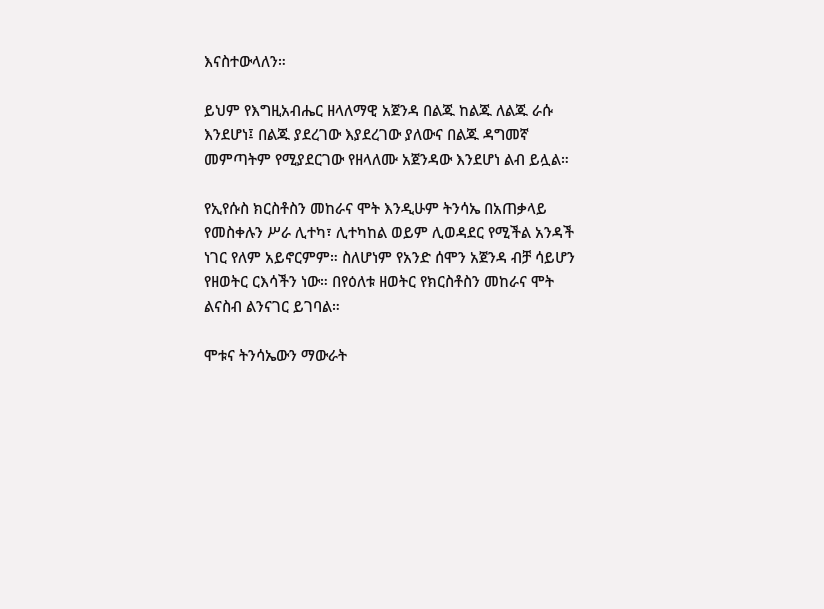እናስተውላለን።

ይህም የእግዚአብሔር ዘላለማዊ አጀንዳ በልጁ ከልጁ ለልጁ ራሱ እንደሆነ፤ በልጁ ያደረገው እያደረገው ያለውና በልጁ ዳግመኛ መምጣትም የሚያደርገው የዘላለሙ አጀንዳው እንደሆነ ልብ ይሏል።

የኢየሱስ ክርስቶስን መከራና ሞት እንዲሁም ትንሳኤ በአጠቃላይ የመስቀሉን ሥራ ሊተካ፣ ሊተካከል ወይም ሊወዳደር የሚችል አንዳች ነገር የለም አይኖርምም። ስለሆነም የአንድ ሰሞን አጀንዳ ብቻ ሳይሆን የዘወትር ርእሳችን ነው። በየዕለቱ ዘወትር የክርስቶስን መከራና ሞት ልናስብ ልንናገር ይገባል።

ሞቱና ትንሳኤውን ማውራት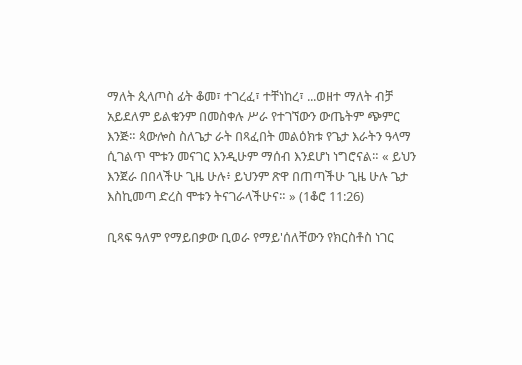ማለት ጲላጦስ ፊት ቆመ፣ ተገረፈ፣ ተቸነከረ፣ ...ወዘተ ማለት ብቻ አይደለም ይልቁንም በመስቀሉ ሥራ የተገኘውን ውጤትም ጭምር እንጅ። ጳውሎስ ስለጌታ ራት በጻፈበት መልዕክቱ የጌታ እራትን ዓላማ ሲገልጥ ሞቱን መናገር እንዲሁም ማሰብ እንደሆነ ነግሮናል። « ይህን እንጀራ በበላችሁ ጊዜ ሁሉ፥ ይህንም ጽዋ በጠጣችሁ ጊዜ ሁሉ ጌታ እስኪመጣ ድረስ ሞቱን ትናገራላችሁና። » (1ቆሮ 11:26)

ቢጻፍ ዓለም የማይበቃው ቢወራ የማይ'ሰለቸውን የክርስቶስ ነገር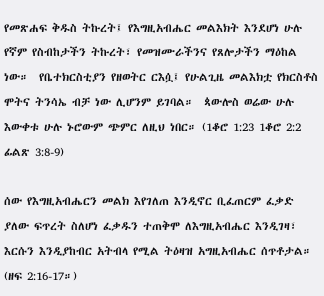የመጽሐፍ ቅዱስ ትኩረት፤ የእግዚአብሔር መልእክት እንደሆነ ሁሉ የኛም የስብከታችን ትኩረት፣ የመዝሙራችንና የጸሎታችን ማዕከል ነው።  የቤተክርስቲያን የዘወትር ርእሷ፤ የሁልጊዜ መልእክቷ የክርስቶስ ሞትና ትንሳኤ ብቻ ነው ሊሆንም ይገባል።  ጳውሎስ ወሬው ሁሉ እውቀቱ ሁሉ ኑሮውም ጭምር ለዚህ ነበር። (1ቆሮ 1:23 1ቆሮ 2:2 ፊልጽ 3:8-9)

ሰው የእግዚአብሔርን መልክ እየገለጠ እንዲኖር ቢፈጠርም ፈቃድ ያለው ፍጥረት ስለሆነ ፈቃዱን ተጠቅሞ ለእግዚአብሔር እንዲገዛ፣ እርሱን እንዲያከብር አትብላ የሚል ትዕዛዝ አግዚአብሔር ሰጥቶታል።  (ዘፍ 2:16-17።)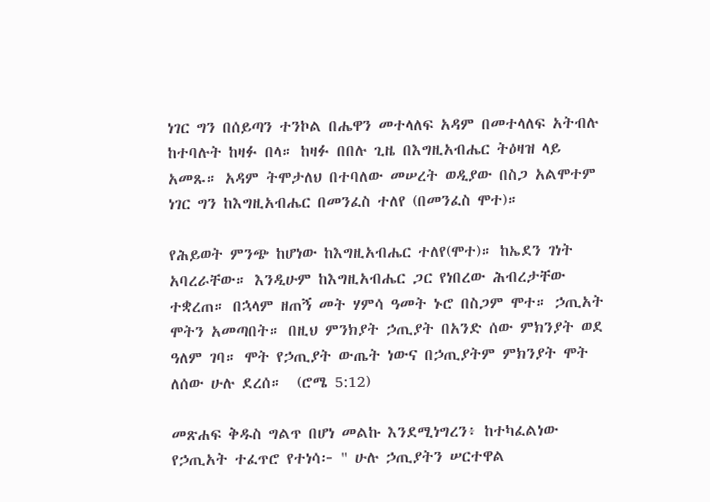ነገር ግን በሰይጣን ተንኮል በሔዋን መተላለፍ አዳም በመተላለፍ አትብሉ ከተባሉት ከዛፉ በላ። ከዛፉ በበሉ ጊዜ በእግዚአብሔር ትዕዛዝ ላይ አመጹ። አዳም ትሞታለህ በተባለው መሠረት ወዲያው በስጋ አልሞተም ነገር ግን ከእግዚአብሔር በመንፈስ ተለየ (በመንፈስ ሞተ)።

የሕይወት ምንጭ ከሆነው ከእግዚአብሔር ተለየ(ሞተ)። ከኤደን ገነት አባረራቸው። እንዲሁም ከእግዚአብሔር ጋር የነበረው ሕብረታቸው ተቋረጠ። በኋላም ዘጠኝ መት ሃምሳ ዓመት ኑሮ በስጋም ሞተ። ኃጢአት ሞትን አመጣበት። በዚህ ምንክያት ኃጢያት በአንድ ሰው ምክንያት ወደ ዓለም ገባ። ሞት የኃጢያት ውጤት ነውና በኃጢያትም ምክንያት ሞት ለሰው ሁሉ ደረሰ።  (ሮሜ 5:12)

መጽሐፍ ቅዱስ ግልጥ በሆነ መልኩ እንደሚነግረን፥ ከተካፈልነው የኃጢአት ተፈጥሮ የተነሳ፦ " ሁሉ ኃጢያትን ሠርተዋል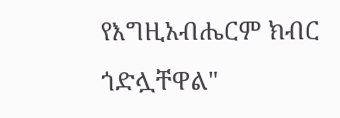የእግዚአብሔርም ክብር ጎድሏቸዋል"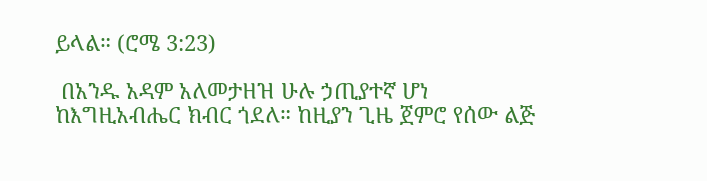ይላል። (ሮሜ 3:23)

 በአንዱ አዳም አለመታዘዝ ሁሉ ኃጢያተኛ ሆነ ከእግዚአብሔር ክብር ጎደለ። ከዚያን ጊዜ ጀምሮ የሰው ልጅ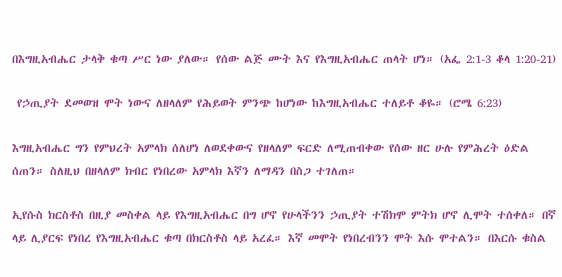በእግዚአብሔር ታላቅ ቁጣ ሥር ነው ያለው። የሰው ልጅ ሙት እና የእግዚአብሔር ጠላት ሆነ። (አፌ 2:1-3 ቆላ 1:20-21)

 የኃጢያት ደመወዝ ሞት ነውና ለዘላለም የሕይወት ምንጭ ከሆነው ከእግዚአብሔር ተለይቶ ቆዬ። (ሮሜ 6:23)

እግዚአብሔር ግን የምህረት አምላክ ሰለሆነ ለወደቀውና የዘላለም ፍርድ ለሚጠብቀው የሰው ዘር ሁሉ የምሕረት ዕድል ሰጠን። ስለዚህ በዘላለም ክብር የነበረው አምላክ እኛን ለማዳን በስጋ ተገለጠ።

ኢየሱስ ክርስቶስ በዚያ መስቀል ላይ የእግዚአብሔር በግ ሆኖ የሁላችንን ኃጢያት ተሽክሞ ምትክ ሆኖ ሊሞት ተሰቀለ። በኛ ላይ ሊያርፍ የነበረ የእግዚአብሔር ቁጣ በክርስቶስ ላይ አረፈ። እኛ መሞት የነበረብንን ሞት እሱ ሞተልን። በእርሱ ቁስል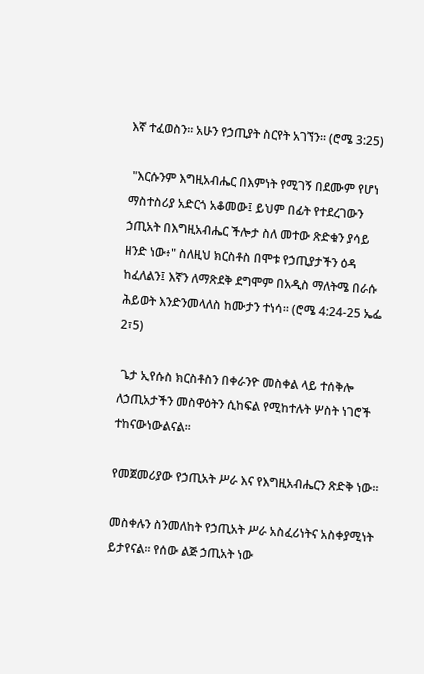እኛ ተፈወስን። አሁን የኃጢያት ስርየት አገኘን። (ሮሜ 3:25)

 "እርሱንም እግዚአብሔር በእምነት የሚገኝ በደሙም የሆነ ማስተስሪያ አድርጎ አቆመው፤ ይህም በፊት የተደረገውን ኃጢአት በእግዚአብሔር ችሎታ ስለ መተው ጽድቁን ያሳይ ዘንድ ነው፥" ስለዚህ ክርስቶስ በሞቱ የኃጢያታችን ዕዳ ከፈለልን፤ እኛን ለማጽደቅ ደግሞም በአዲስ ማለትሜ በራሱ ሕይወት እንድንመላለስ ከሙታን ተነሳ። (ሮሜ 4:24-25 ኤፌ 2፣5)

 ጌታ ኢየሱስ ክርስቶስን በቀራንዮ መስቀል ላይ ተሰቅሎ ለኃጢአታችን መስዋዕትን ሲከፍል የሚከተሉት ሦስት ነገሮች ተከናውነውልናል፡፡

የመጀመሪያው የኃጢአት ሥራ እና የእግዚአብሔርን ጽድቅ ነው።

መስቀሉን ስንመለከት የኃጢአት ሥራ አስፈሪነትና አስቀያሚነት ይታየናል፡፡ የሰው ልጅ ኃጢአት ነው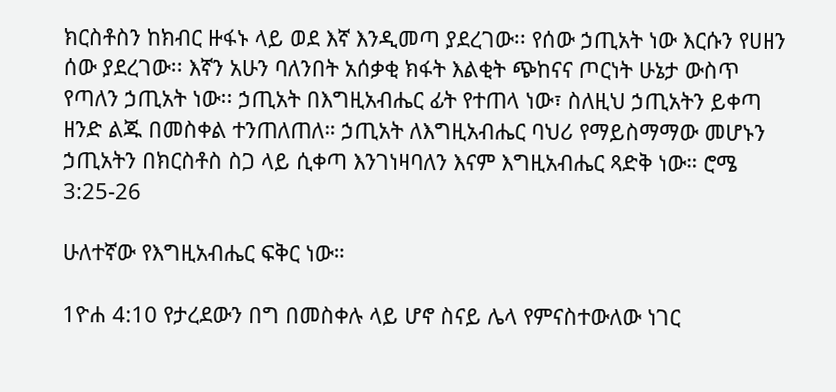ክርስቶስን ከክብር ዙፋኑ ላይ ወደ እኛ እንዲመጣ ያደረገው፡፡ የሰው ኃጢአት ነው እርሱን የሀዘን ሰው ያደረገው፡፡ እኛን አሁን ባለንበት አሰቃቂ ክፋት እልቂት ጭከናና ጦርነት ሁኔታ ውስጥ የጣለን ኃጢአት ነው፡፡ ኃጢአት በእግዚአብሔር ፊት የተጠላ ነው፣ ስለዚህ ኃጢአትን ይቀጣ ዘንድ ልጁ በመስቀል ተንጠለጠለ። ኃጢአት ለእግዚአብሔር ባህሪ የማይስማማው መሆኑን ኃጢአትን በክርስቶስ ስጋ ላይ ሲቀጣ እንገነዛባለን እናም እግዚአብሔር ጻድቅ ነው። ሮሜ 3:25-26

ሁለተኛው የእግዚአብሔር ፍቅር ነው።

1ዮሐ 4:10 የታረደውን በግ በመስቀሉ ላይ ሆኖ ስናይ ሌላ የምናስተውለው ነገር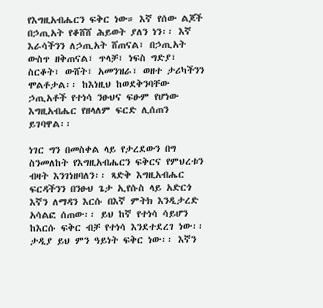የእግዚአብሔርን ፍቅር ነው። እኛ የሰው ልጆች በኃጢአት የቆሸሸ ሕይወት ያለን ነን፡፡ እኛ እራሳችንን ለኃጢአት ሸጠናል፣ በኃጢአት ውስጥ ዘቅጠናል፣ ጥላቻ፣ ነፍስ ግድያ፣ ስርቆት፣ ውሸት፣ አመንዝራ፣ ወዘተ ታሪካችንን ሞልቶታል፡፡ ከእነዚህ ከወደቅንባቸው ኃጢአቶች የተነሳ ንፁህና ፍፁም የሆነው እግዚአብሔር የዘላለም ፍርድ ሊሰጠን ይገባዋል፡፡

ነገር ግን በመስቀል ላይ የታረደውን በግ ስንመለከት የእግዚአብሔርን ፍቅርና የምህረቱን ብዛት እንገነዘባለን፡፡ ጻድቅ እግዚአብሔር ፍርዳችንን በንፁህ ጌታ ኢየሱስ ላይ አድርጎ እኛን ለማዳን እርሱ በእኛ ምትክ እንዲታረድ አሳልፎ ሰጠው፡፡ ይህ ከኛ የተነሳ ሳይሆን ከእርሱ ፍቅር ብቻ የተነሳ እንደተደረገ ነው፡፡ ታዲያ ይህ ምን ዓይነት ፍቅር ነው፡፡ እኛን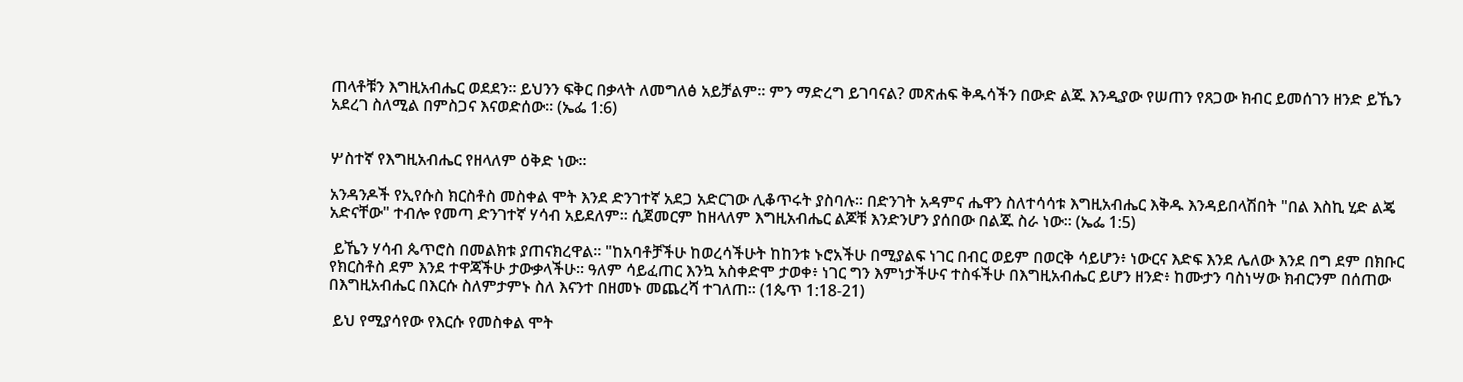ጠላቶቹን እግዚአብሔር ወደደን። ይህንን ፍቅር በቃላት ለመግለፅ አይቻልም፡፡ ምን ማድረግ ይገባናል? መጽሐፍ ቅዱሳችን በውድ ልጁ እንዲያው የሠጠን የጸጋው ክብር ይመሰገን ዘንድ ይኼን አደረገ ስለሚል በምስጋና እናወድሰው። (ኤፌ 1:6)


ሦስተኛ የእግዚአብሔር የዘላለም ዕቅድ ነው።

አንዳንዶች የኢየሱስ ክርስቶስ መስቀል ሞት እንደ ድንገተኛ አደጋ አድርገው ሊቆጥሩት ያስባሉ፡፡ በድንገት አዳምና ሔዋን ስለተሳሳቱ እግዚአብሔር እቅዱ እንዳይበላሽበት "በል እስኪ ሂድ ልጄ አድናቸው" ተብሎ የመጣ ድንገተኛ ሃሳብ አይደለም። ሲጀመርም ከዘላለም እግዚአብሔር ልጆቹ እንድንሆን ያሰበው በልጁ ስራ ነው። (ኤፌ 1:5)

 ይኼን ሃሳብ ጴጥሮስ በመልክቱ ያጠናክረዋል። "ከአባቶቻችሁ ከወረሳችሁት ከከንቱ ኑሮአችሁ በሚያልፍ ነገር በብር ወይም በወርቅ ሳይሆን፥ ነውርና እድፍ እንደ ሌለው እንደ በግ ደም በክቡር የክርስቶስ ደም እንደ ተዋጃችሁ ታውቃላችሁ። ዓለም ሳይፈጠር እንኳ አስቀድሞ ታወቀ፥ ነገር ግን እምነታችሁና ተስፋችሁ በእግዚአብሔር ይሆን ዘንድ፥ ከሙታን ባስነሣው ክብርንም በሰጠው በእግዚአብሔር በእርሱ ስለምታምኑ ስለ እናንተ በዘመኑ መጨረሻ ተገለጠ። (1ጴጥ 1:18-21)

 ይህ የሚያሳየው የእርሱ የመስቀል ሞት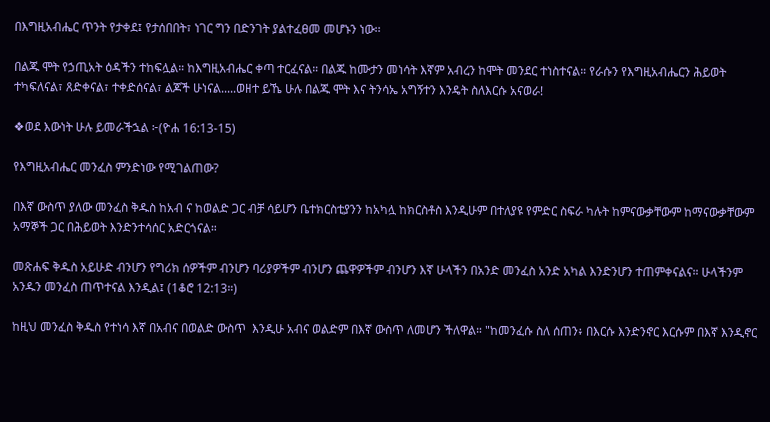በእግዚአብሔር ጥንት የታቀደ፤ የታሰበበት፣ ነገር ግን በድንገት ያልተፈፀመ መሆኑን ነው፡፡

በልጁ ሞት የኃጢአት ዕዳችን ተከፍሏል። ከእግዚአብሔር ቀጣ ተርፈናል። በልጁ ከሙታን መነሳት እኛም አብረን ከሞት መንደር ተነስተናል። የራሱን የእግዚአብሔርን ሕይወት ተካፍለናል፣ ጸድቀናል፣ ተቀድሰናል፣ ልጆች ሁነናል.....ወዘተ ይኼ ሁሉ በልጁ ሞት እና ትንሳኤ አግኝተን እንዴት ስለእርሱ አናወራ!

❖ወደ እውነት ሁሉ ይመራችኋል ፦(ዮሐ 16:13-15)

የእግዚአብሔር መንፈስ ምንድነው የሚገልጠው?

በእኛ ውስጥ ያለው መንፈስ ቅዱስ ከአብ ና ከወልድ ጋር ብቻ ሳይሆን ቤተክርስቲያንን ከአካሏ ከክርስቶስ እንዲሁም በተለያዩ የምድር ስፍራ ካሉት ከምናውቃቸውም ከማናውቃቸውም አማኞች ጋር በሕይወት እንድንተሳሰር አድርጎናል።

መጽሐፍ ቅዱስ አይሁድ ብንሆን የግሪክ ሰዎችም ብንሆን ባሪያዎችም ብንሆን ጨዋዎችም ብንሆን እኛ ሁላችን በአንድ መንፈስ አንድ አካል እንድንሆን ተጠምቀናልና። ሁላችንም አንዱን መንፈስ ጠጥተናል እንዲል፤ (1ቆሮ 12:13።)

ከዚህ መንፈስ ቅዱስ የተነሳ እኛ በአብና በወልድ ውስጥ  እንዲሁ አብና ወልድም በእኛ ውስጥ ለመሆን ችለዋል። "ከመንፈሱ ስለ ሰጠን፥ በእርሱ እንድንኖር እርሱም በእኛ እንዲኖር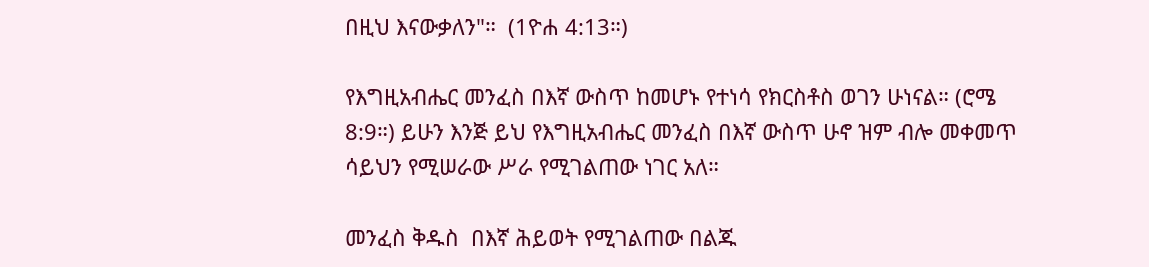በዚህ እናውቃለን"።  (1ዮሐ 4:13።)

የእግዚአብሔር መንፈስ በእኛ ውስጥ ከመሆኑ የተነሳ የክርስቶስ ወገን ሁነናል። (ሮሜ 8:9።) ይሁን እንጅ ይህ የእግዚአብሔር መንፈስ በእኛ ውስጥ ሁኖ ዝም ብሎ መቀመጥ ሳይህን የሚሠራው ሥራ የሚገልጠው ነገር አለ።

መንፈስ ቅዱስ  በእኛ ሕይወት የሚገልጠው በልጁ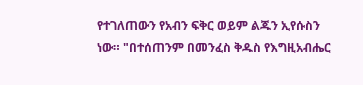የተገለጠውን የአብን ፍቅር ወይም ልጁን ኢየሱስን ነው። "በተሰጠንም በመንፈስ ቅዱስ የእግዚአብሔር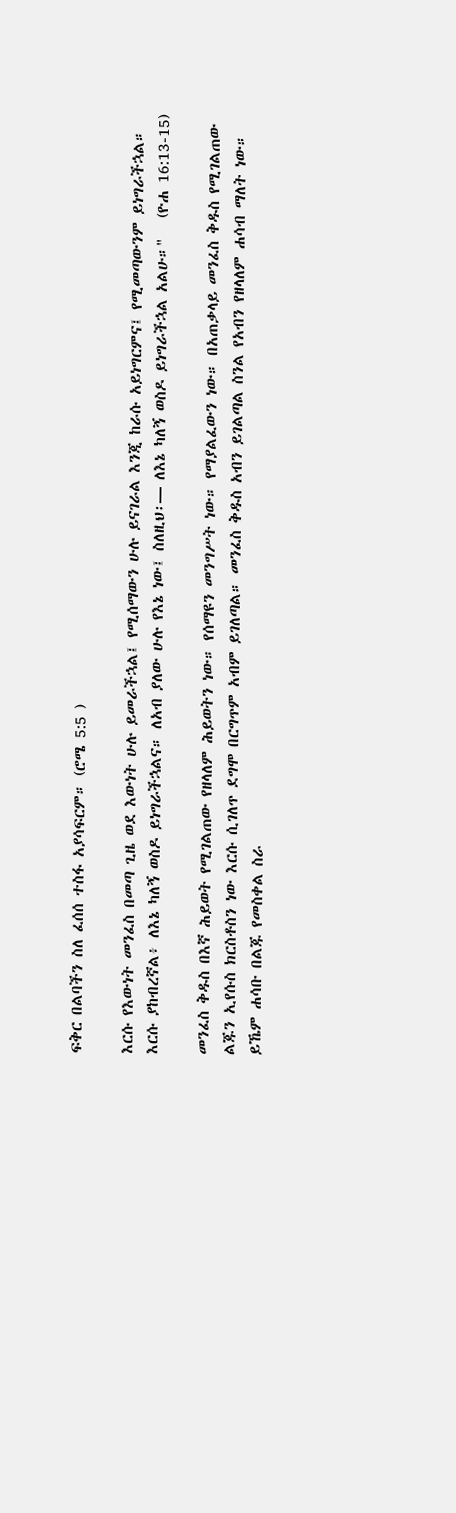ፍቅር በልባችን ስለ ፈሰሰ ተስፋ አያሳፍርም። (ሮሜ 5:5 )

እርሱ የእውነት መንፈስ በመጣ ጊዜ ወደ እውነት ሁሉ ይመራችኋል፤ የሚሰማውን ሁሉ ይናገራል እንጂ ከራሱ አይነግርምና፤ የሚመጣውንም ይነግራችኋል። እርሱ ያከብረኛል፥ ለእኔ ካለኝ ወስዶ ይነግራችኋልና። ለአብ ያለው ሁሉ የእኔ ነው፤ ስለዚህ፡— ለእኔ ካለኝ ወስዶ ይነግራችኋል አልሁ።"   (ዮሐ 16:13-15)

መንፈስ ቅዱስ በእኛ ሕይወት የሚገልጠው የዘላለም ሕይወትን ነው። የሰማዩን መንግሥት ነው። የማያልፈውን ነው። በአጠቃላይ መንፈስ ቅዱስ የሚገልጠው ልጁን ኢየሱስ ክርስቶስን ነው እርሱ ሲገለጥ ደግሞ በርግጥም አብም ይገለጣል። መንፈስ ቅዱስ አብን ይገልጣል ስንል የአብን የዘላለም ሐሳብ ማለት ነው። ይኼም ሐሳቡ በልጁ የመስቀል ስራ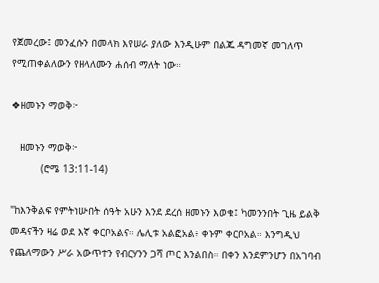የጀመረው፤ መንፈሱን በመላክ እየሠራ ያለው እንዲሁም በልጁ ዳግመኛ መገለጥ የሚጠቀልለውን የዘላለሙን ሐሰብ ማለት ነው።

❖ዘመኑን ማወቅ፦

   ዘመኑን ማወቅ፦
          (ሮሜ 13:11-14)

"ከእንቅልፍ የምትነሡበት ሰዓት አሁን እንደ ደረሰ ዘመኑን እወቁ፤ ካመንንበት ጊዜ ይልቅ መዳናችን ዛሬ ወደ እኛ ቀርቦአልና። ሌሊቱ አልፎአል፥ ቀኑም ቀርቦአል። እንግዲህ የጨለማውን ሥራ አውጥተን የብርሃንን ጋሻ ጦር እንልበስ። በቀን እንደምንሆን በአገባብ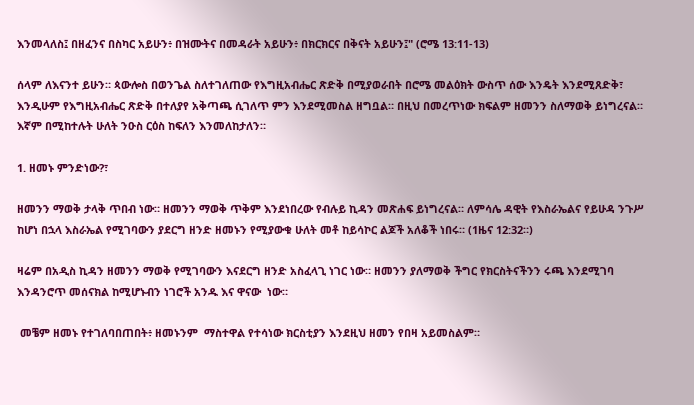እንመላለስ፤ በዘፈንና በስካር አይሁን፥ በዝሙትና በመዳራት አይሁን፥ በክርክርና በቅናት አይሁን፤" (ሮሜ 13:11-13)

ሰላም ለእናንተ ይሁን። ጳውሎስ በወንጌል ስለተገለጠው የእግዚአብሔር ጽድቅ በሚያወራበት በሮሜ መልዕክት ውስጥ ሰው እንዴት እንደሚጸድቅ፣ እንዲሁም የእግዚአብሔር ጽድቅ በተለያየ አቅጣጫ ሲገለጥ ምን እንደሚመስል ዘግቧል። በዚህ በመረጥነው ክፍልም ዘመንን ስለማወቅ ይነግረናል። እኛም በሚከተሉት ሁለት ንዑስ ርዕስ ከፍለን እንመለከታለን።

1. ዘመኑ ምንድነው?፣

ዘመንን ማወቅ ታላቅ ጥበብ ነው። ዘመንን ማወቅ ጥቅም እንደነበረው የብሉይ ኪዳን መጽሐፍ ይነግረናል። ለምሳሌ ዳዊት የእስራኤልና የይሁዳ ንጉሥ ከሆነ በኋላ እስራኤል የሚገባውን ያደርግ ዘንድ ዘመኑን የሚያውቁ ሁለት መቶ ከይሳኮር ልጆች አለቆች ነበሩ። (1ዜና 12:32።)

ዛሬም በአዲስ ኪዳን ዘመንን ማወቅ የሚገባውን እናደርግ ዘንድ አስፈላጊ ነገር ነው። ዘመንን ያለማወቅ ችግር የክርስትናችንን ሩጫ እንደሚገባ እንዳንሮጥ መሰናክል ከሚሆኑብን ነገሮች አንዱ እና ዋናው  ነው።

 መቼም ዘመኑ የተገለባበጠበት፥ ዘመኑንም  ማስተዋል የተሳነው ክርስቲያን እንደዚህ ዘመን የበዛ አይመስልም።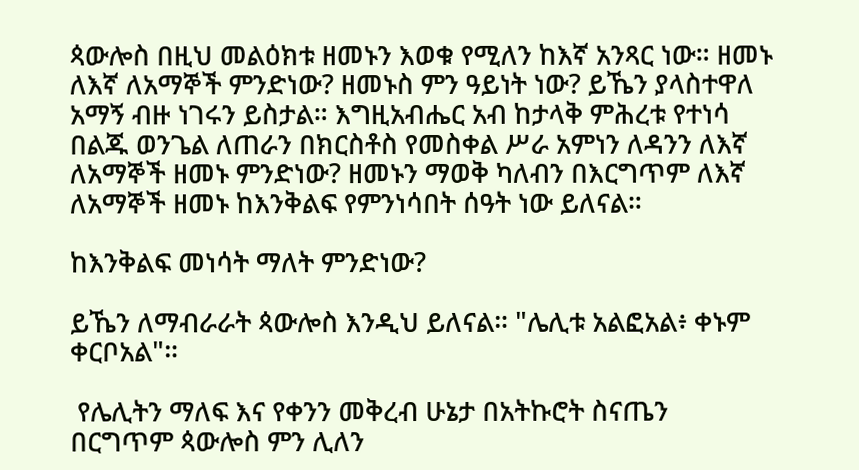ጳውሎስ በዚህ መልዕክቱ ዘመኑን እወቁ የሚለን ከእኛ አንጻር ነው። ዘመኑ ለእኛ ለአማኞች ምንድነው? ዘመኑስ ምን ዓይነት ነው? ይኼን ያላስተዋለ አማኝ ብዙ ነገሩን ይስታል። እግዚአብሔር አብ ከታላቅ ምሕረቱ የተነሳ በልጁ ወንጌል ለጠራን በክርስቶስ የመስቀል ሥራ አምነን ለዳንን ለእኛ ለአማኞች ዘመኑ ምንድነው? ዘመኑን ማወቅ ካለብን በእርግጥም ለእኛ ለአማኞች ዘመኑ ከእንቅልፍ የምንነሳበት ሰዓት ነው ይለናል።

ከእንቅልፍ መነሳት ማለት ምንድነው?

ይኼን ለማብራራት ጳውሎስ እንዲህ ይለናል። "ሌሊቱ አልፎአል፥ ቀኑም ቀርቦአል"።

 የሌሊትን ማለፍ እና የቀንን መቅረብ ሁኔታ በአትኩሮት ስናጤን በርግጥም ጳውሎስ ምን ሊለን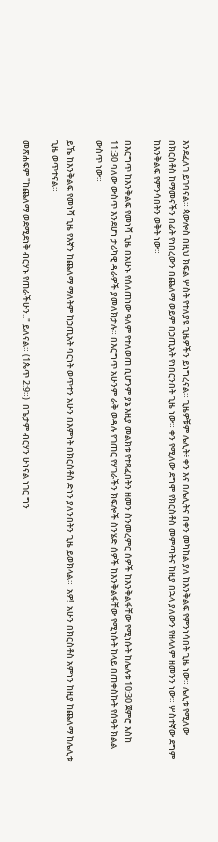እንደፈለገ ይገባናል። ጳውሎስ በዚህ ክፍል ሦስት የተለያዩ ጊዜዎችን ይነግረናል። ጊዜዎቹም ሌሊት፥ ቀን እና በሌሊትና በቀን መካከል ያለ ከእንቅልፍ የምንነሳበት ጊዜ ነው። ሌሊቱ የሚለው በክርስቶስ ከማመናችን በፊት የነበረውን በጨለማ ወይም በኃጢአት የነበርንበት ጊዜ ነው። ቀን የሚለው ደግሞ የክርስቶስ መምጣትና ከዚያ በኋላ ያለውን የዘላለም ዘመንን ነው። ሦስተኛው ደግም ከእንቅልፍ የምንሳበትን ወቅት ነው።

በእርግጥ ከእንቅልፍ የመነሻ ጊዜ በአሁኑ የሰለጠነው ዓለም የተለወጠ ቢሆንም ያኔ እዚያ መልክቱ የተጻፈበትን ዘመን ስንመረምር ሰዎች ከእንቅልፋቸው የሚነሱት ከሌሉቱ 10:30 ጀምሮ እስከ 11:30 ባለው ውስጥ እንደሆነ ታሪካዊ ዳራዎች ያመለክታሉ። በእርግጥ አሁንም ራቅ ወዳሉ የገጠር የሃገራችን ክፍሎች ስንሄድ ሰዎች ከእንቅልፋቸው የሚነሱት ከላይ በጠቀስኩት የሰዓት ክልል ውስጥ ነው።

ይኼ ከእንቅልፍ የመነሻ ጊዜ የእኛን ከጨለማ ማለትም ከኃጢአት ባርነት ወጥተን አሁን በእምነት በክርስቶስ ድነን ያለንበትን ጊዜ ይወክላል።  አዎ!  አሁን በክርስቶስ አምነን ከዚያ ከጨለማ ከሌሊቱ ጊዜ ወጥተናል።

መጽሐፍም "ከጨለማ ወደሚደነቅ ብርሃኑ የጠራችሁን.." ይለናል። (1ጴጥ 2:9።)  በጌታም ብርሃን ሁነናል ነገር ግን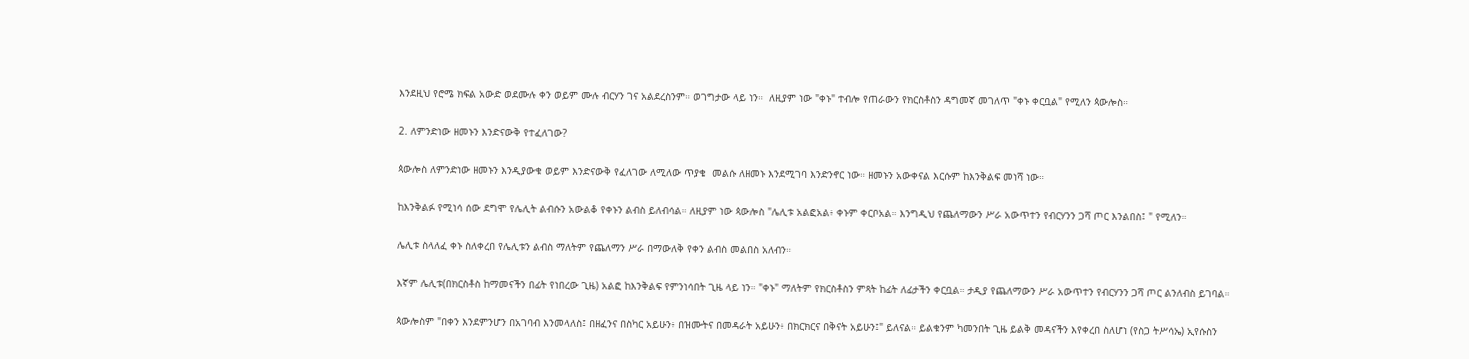እንደዚህ የሮሜ ክፍል አውድ ወደሙሉ ቀን ወይም ሙሉ ብርሃን ገና አልደረስንም። ወገግታው ላይ ነን።  ለዚያም ነው "ቀኑ" ተብሎ የጠራውን የክርስቶስን ዳግመኛ መገለጥ "ቀኑ ቀርቧል" የሚለን ጳውሎስ።

2. ለምንድነው ዘመኑን እንድናውቅ የተፈለገው?

ጳውሎስ ለምንድነው ዘመኑን እንዲያውቁ ወይም እንድናውቅ የፈለገው ለሚለው ጥያቄ  መልሱ ለዘመኑ እንደሚገባ እንድንኖር ነው። ዘመኑን አውቀናል እርሱም ከእንቅልፍ መነሻ ነው።

ከእንቅልፉ የሚነሳ ሰው ደግሞ የሌሊት ልብሱን አውልቆ የቀኑን ልብስ ይለብሳል። ለዚያም ነው ጳውሎስ "ሌሊቱ አልፎአል፥ ቀኑም ቀርቦአል። እንግዲህ የጨለማውን ሥራ አውጥተን የብርሃንን ጋሻ ጦር እንልበስ፤ " የሚለን።

ሌሊቱ ስላለፈ ቀኑ ስለቀረበ የሌሊቱን ልብስ ማለትም የጨለማን ሥራ በማውለቅ የቀን ልብስ መልበስ አለብን።

እኛም ሌሊቱ(በክርስቶስ ከማመናችን በፊት የነበረው ጊዜ) አልፎ ከእንቅልፍ የምንነሳበት ጊዜ ላይ ነን። "ቀኑ" ማለትም የክርስቶስን ምጻት ከፊት ለፊታችን ቀርቧል። ታዲያ የጨለማውን ሥራ አውጥተን የብርሃንን ጋሻ ጦር ልንለብስ ይገባል።

ጳውሎስም "በቀን እንደምንሆን በአገባብ እንመላለስ፤ በዘፈንና በስካር አይሁን፥ በዝሙትና በመዳራት አይሁን፥ በክርክርና በቅናት አይሁን፤" ይለናል። ይልቁንም ካመንበት ጊዜ ይልቅ መዳናችን እየቀረበ ስለሆነ (የስጋ ትሥሳኤ) ኢየሱስን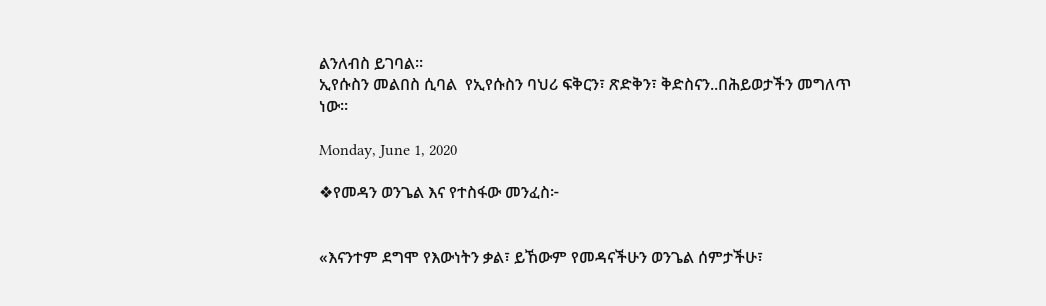ልንለብስ ይገባል።
ኢየሱስን መልበስ ሲባል  የኢየሱስን ባህሪ ፍቅርን፣ ጽድቅን፣ ቅድስናን..በሕይወታችን መግለጥ ነው።

Monday, June 1, 2020

❖የመዳን ወንጌል እና የተስፋው መንፈስ፦


«እናንተም ደግሞ የእውነትን ቃል፣ ይኸውም የመዳናችሁን ወንጌል ሰምታችሁ፣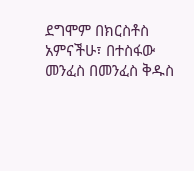ደግሞም በክርስቶስ አምናችሁ፣ በተስፋው መንፈስ በመንፈስ ቅዱስ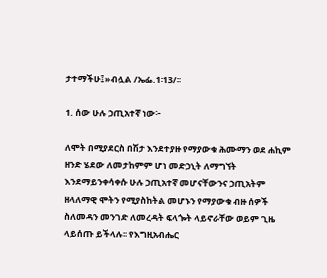ታተማችሁ፤»ብሏል /ኤፌ.1፡13/፡፡

1. ሰው ሁሉ ኃጢአተኛ ነው፦

ለሞት በሚያደርስ በሽታ እንደተያዙ የማያውቁ ሕሙማን ወደ ሐኪም ዘንድ ሄደው ለመታከምም ሆነ መድኃኒት ለማግኘት እንደማይንቀሳቀሱ ሁሉ ኃጢአተኛ መሆናቸውንና ኃጢአትም ዘላለማዊ ሞትን የሚያስከትል መሆኑን የማያውቁ ብዙ ሰዎች ስለመዳን መንገድ ለመረዳት ፍላጐት ላይኖራቸው ወይም ጊዜ ላይሰጡ ይችላሉ፡፡ የእግዚአብሔር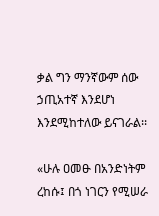ቃል ግን ማንኛውም ሰው ኃጢአተኛ እንደሆነ እንደሚከተለው ይናገራል፡፡

«ሁሉ ዐመፁ በአንድነትም ረከሱ፤ በጎ ነገርን የሚሠራ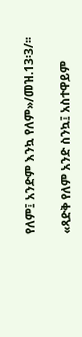የለም፤ አንድም እንኳ የለም»/መዝ.13፡3/፡፡

«ጻድቅ የለም አንድ ስንኳ፤ አስተዋይም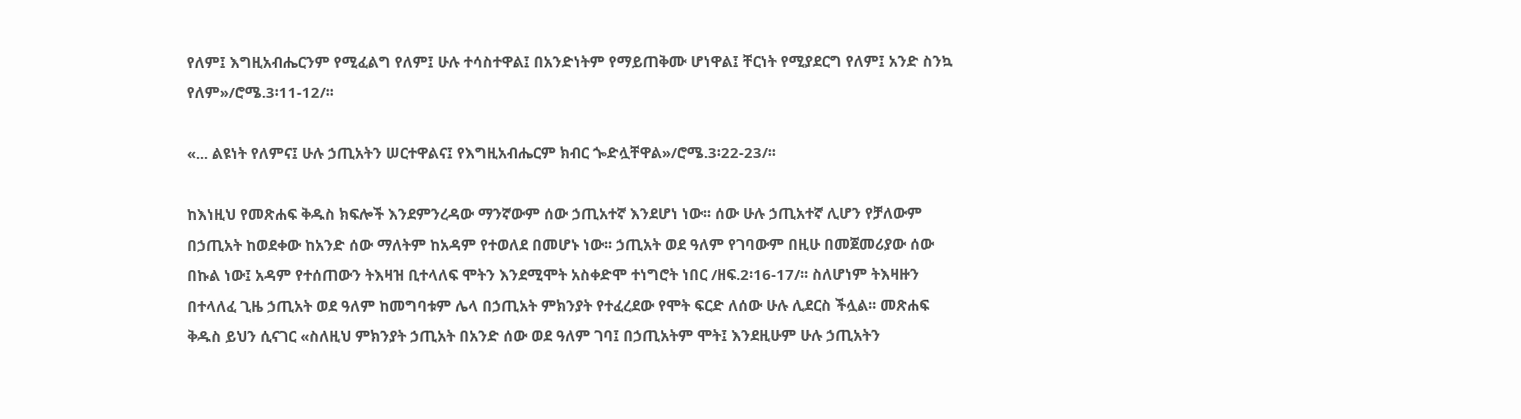የለም፤ እግዚአብሔርንም የሚፈልግ የለም፤ ሁሉ ተሳስተዋል፤ በአንድነትም የማይጠቅሙ ሆነዋል፤ ቸርነት የሚያደርግ የለም፤ አንድ ስንኳ የለም»/ሮሜ.3፡11-12/፡፡

«... ልዩነት የለምና፤ ሁሉ ኃጢአትን ሠርተዋልና፤ የእግዚአብሔርም ክብር ጐድሏቸዋል»/ሮሜ.3፡22-23/፡፡

ከእነዚህ የመጽሐፍ ቅዱስ ክፍሎች እንደምንረዳው ማንኛውም ሰው ኃጢአተኛ እንደሆነ ነው፡፡ ሰው ሁሉ ኃጢአተኛ ሊሆን የቻለውም በኃጢአት ከወደቀው ከአንድ ሰው ማለትም ከአዳም የተወለደ በመሆኑ ነው፡፡ ኃጢአት ወደ ዓለም የገባውም በዚሁ በመጀመሪያው ሰው በኩል ነው፤ አዳም የተሰጠውን ትእዛዝ ቢተላለፍ ሞትን እንደሚሞት አስቀድሞ ተነግሮት ነበር /ዘፍ.2፡16-17/፡፡ ስለሆነም ትእዛዙን በተላለፈ ጊዜ ኃጢአት ወደ ዓለም ከመግባቱም ሌላ በኃጢአት ምክንያት የተፈረደው የሞት ፍርድ ለሰው ሁሉ ሊደርስ ችሏል፡፡ መጽሐፍ ቅዱስ ይህን ሲናገር «ስለዚህ ምክንያት ኃጢአት በአንድ ሰው ወደ ዓለም ገባ፤ በኃጢአትም ሞት፤ እንደዚሁም ሁሉ ኃጢአትን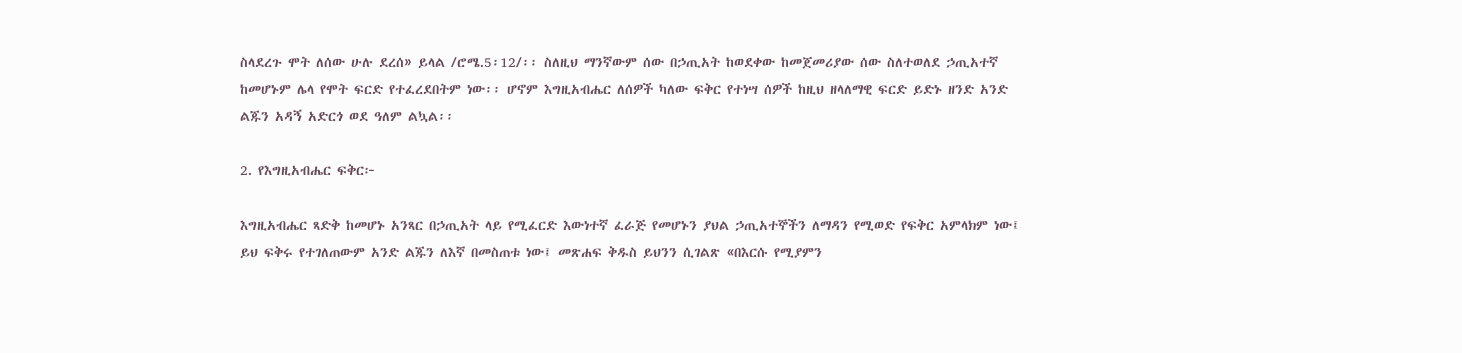ስላደረጉ ሞት ለሰው ሁሉ ደረሰ» ይላል /ሮሜ.5፡12/፡፡ ስለዚህ ማንኛውም ሰው በኃጢአት ከወደቀው ከመጀመሪያው ሰው ስለተወለደ ኃጢአተኛ ከመሆኑም ሌላ የሞት ፍርድ የተፈረደበትም ነው፡፡ ሆኖም እግዚአብሔር ለሰዎች ካለው ፍቅር የተነሣ ሰዎች ከዚህ ዘላለማዊ ፍርድ ይድኑ ዘንድ አንድ ልጁን አዳኝ አድርጎ ወደ ዓለም ልኳል፡፡

2. የእግዚአብሔር ፍቅር፦

እግዚአብሔር ጻድቅ ከመሆኑ አንጻር በኃጢአት ላይ የሚፈርድ እውነተኛ ፈራጅ የመሆኑን ያህል ኃጢአተኞችን ለማዳን የሚወድ የፍቅር አምላክም ነው፤ ይህ ፍቅሩ የተገለጠውም አንድ ልጁን ለእኛ በመስጠቱ ነው፤ መጽሐፍ ቅዱስ ይህንን ሲገልጽ «በእርሱ የሚያምን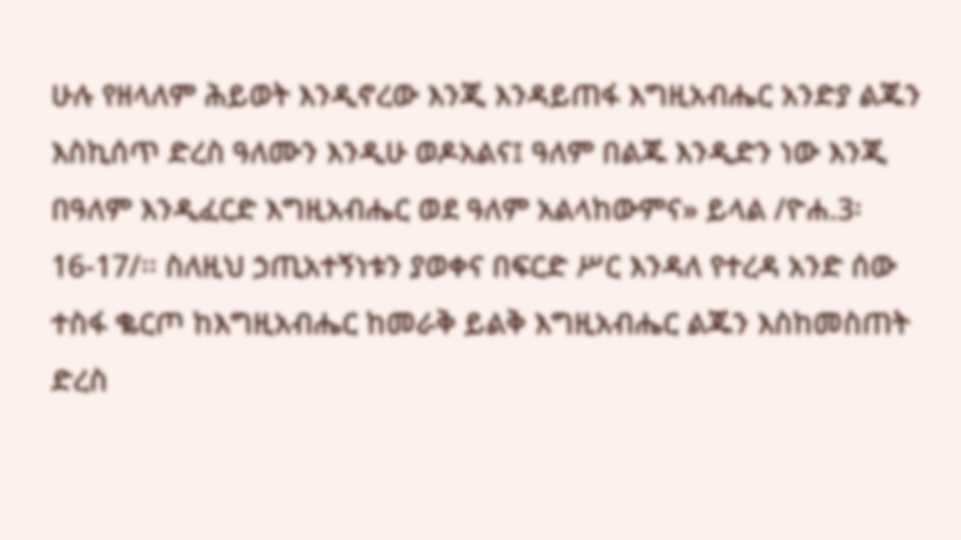ሁሉ የዘላለም ሕይወት እንዲኖረው እንጂ እንዳይጠፋ እግዚአብሔር አንድያ ልጁን እስኪሰጥ ድረስ ዓለሙን እንዲሁ ወዶአልና፤ ዓለም በልጁ እንዲድን ነው እንጂ በዓለም እንዲፈርድ እግዚአብሔር ወደ ዓለም አልላከውምና» ይላል /ዮሐ.3፡16-17/፡፡ ስለዚህ ኃጢአተኝነቱን ያወቀና በፍርድ ሥር እንዳለ የተረዳ አንድ ሰው ተስፋ ቈርጦ ከእግዚአብሔር ከመራቅ ይልቅ እግዚአብሔር ልጁን እስከመስጠት ድረስ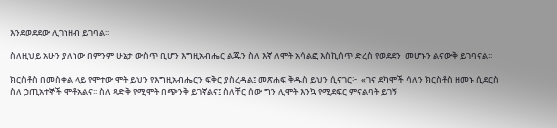እንደወደደው ሊገነዘብ ይገባል፡፡

ስለዚህይ አሁን ያለነው በምንም ሁኔታ ውስጥ ቢሆን እግዚአብሔር ልጁን ስለ እኛ ለሞት አሳልፎ እስኪሰጥ ድረስ የወደደን  መሆኑን ልናውቅ ይገባናል፡፡

ክርስቶስ በመስቀል ላይ የሞተው ሞት ይህን የእግዚአብሔርን ፍቅር ያስረዳል፤ መጽሐፍ ቅዱስ ይህን ሲናገር፦  «ገና ደካሞች ሳለን ክርስቶስ ዘመኑ ሲደርስ ስለ ኃጢአተኞች ሞቶአልና፡፡ ስለ ጻድቅ የሚሞት በጭንቅ ይገኛልና፤ ስለቸር ሰው ግን ሊሞት እንኳ የሚደፍር ምናልባት ይገኝ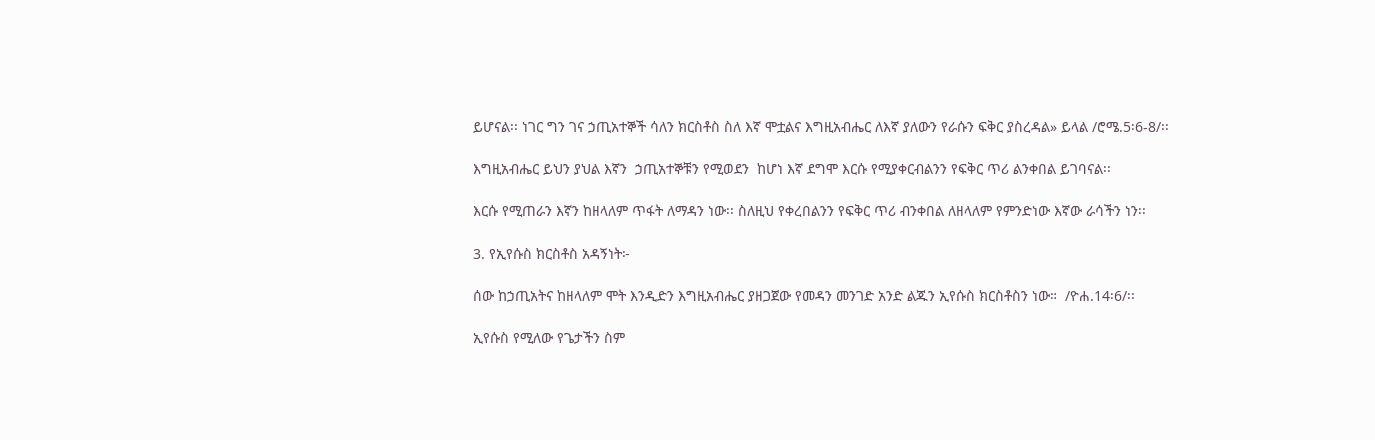ይሆናል፡፡ ነገር ግን ገና ኃጢአተኞች ሳለን ክርስቶስ ስለ እኛ ሞቷልና እግዚአብሔር ለእኛ ያለውን የራሱን ፍቅር ያስረዳል» ይላል /ሮሜ.5፡6-8/፡፡

እግዚአብሔር ይህን ያህል እኛን  ኃጢአተኞቹን የሚወደን  ከሆነ እኛ ደግሞ እርሱ የሚያቀርብልንን የፍቅር ጥሪ ልንቀበል ይገባናል፡፡

እርሱ የሚጠራን እኛን ከዘላለም ጥፋት ለማዳን ነው፡፡ ስለዚህ የቀረበልንን የፍቅር ጥሪ ብንቀበል ለዘላለም የምንድነው እኛው ራሳችን ነን፡፡

3. የኢየሱስ ክርስቶስ አዳኝነት፦

ሰው ከኃጢአትና ከዘላለም ሞት እንዲድን እግዚአብሔር ያዘጋጀው የመዳን መንገድ አንድ ልጁን ኢየሱስ ክርስቶስን ነው።  /ዮሐ.14፡6/፡፡

ኢየሱስ የሚለው የጌታችን ስም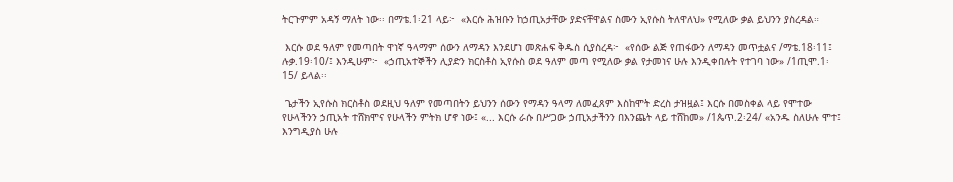ትርጉምም አዳኝ ማለት ነው፡፡ በማቴ.1፡21 ላይ፦  «እርሱ ሕዝቡን ከኃጢአታቸው ያድናቸዋልና ስሙን ኢየሱስ ትለዋለህ» የሚለው ቃል ይህንን ያስረዳል።

 እርሱ ወደ ዓለም የመጣበት ዋነኛ ዓላማም ሰውን ለማዳን እንደሆነ መጽሐፍ ቅዱስ ሲያስረዳ፦  «የሰው ልጅ የጠፋውን ለማዳን መጥቷልና /ማቴ.18፡11፤ ሉቃ.19፡10/፤ እንዲሁም፦  «ኃጢአተኞችን ሊያድን ክርስቶስ ኢየሱስ ወደ ዓለም መጣ የሚለው ቃል የታመነና ሁሉ እንዲቀበሉት የተገባ ነው» /1ጢሞ.1፡15/ ይላል፡፡

 ጌታችን ኢየሱስ ክርስቶስ ወደዚህ ዓለም የመጣበትን ይህንን ሰውን የማዳን ዓላማ ለመፈጸም እስከሞት ድረስ ታዝዟል፤ እርሱ በመስቀል ላይ የሞተው የሁላችንን ኃጢአት ተሸክሞና የሁላችን ምትክ ሆኖ ነው፤ «... እርሱ ራሱ በሥጋው ኃጢአታችንን በእንጨት ላይ ተሸከመ» /1ጴጥ.2፡24/ «አንዱ ስለሁሉ ሞተ፤ እንግዲያስ ሁሉ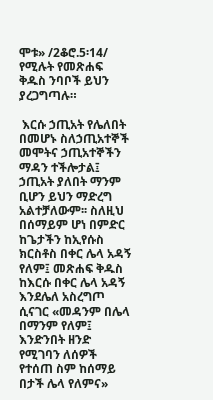ሞቱ» /2ቆሮ.5፡14/ የሚሉት የመጽሐፍ ቅዱስ ንባቦች ይህን ያረጋግጣሉ።

 እርሱ ኃጢአት የሌለበት በመሆኑ ስለኃጢአተኞች መሞትና ኃጢአተኞችን ማዳን ተችሎታል፤ ኃጢአት ያለበት ማንም ቢሆን ይህን ማድረግ አልተቻለውም፡፡ ስለዚህ በሰማይም ሆነ በምድር ከጌታችን ከኢየሱስ ክርስቶስ በቀር ሌላ አዳኝ የለም፤ መጽሐፍ ቅዱስ ከእርሱ በቀር ሌላ አዳኝ እንደሌለ አስረግጦ ሲናገር «መዳንም በሌላ በማንም የለም፤ እንድንበት ዘንድ የሚገባን ለሰዎች የተሰጠ ስም ከሰማይ በታች ሌላ የለምና»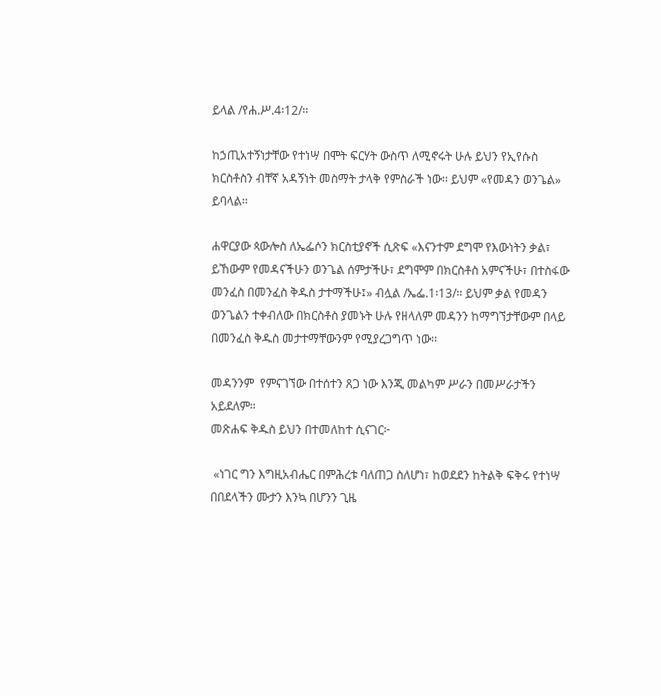ይላል /የሐ.ሥ.4፡12/፡፡

ከኃጢአተኝነታቸው የተነሣ በሞት ፍርሃት ውስጥ ለሚኖሩት ሁሉ ይህን የኢየሱስ ክርስቶስን ብቸኛ አዳኝነት መስማት ታላቅ የምስራች ነው፡፡ ይህም «የመዳን ወንጌል» ይባላል፡፡

ሐዋርያው ጳውሎስ ለኤፌሶን ክርስቲያኖች ሲጽፍ «እናንተም ደግሞ የእውነትን ቃል፣ ይኸውም የመዳናችሁን ወንጌል ሰምታችሁ፣ ደግሞም በክርስቶስ አምናችሁ፣ በተስፋው መንፈስ በመንፈስ ቅዱስ ታተማችሁ፤» ብሏል /ኤፌ.1፡13/፡፡ ይህም ቃል የመዳን ወንጌልን ተቀብለው በክርስቶስ ያመኑት ሁሉ የዘላለም መዳንን ከማግኘታቸውም በላይ በመንፈስ ቅዱስ መታተማቸውንም የሚያረጋግጥ ነው፡፡

መዳንንም  የምናገኘው በተሰተን ጸጋ ነው እንጂ መልካም ሥራን በመሥራታችን አይደለም።
መጽሐፍ ቅዱስ ይህን በተመለከተ ሲናገር፦

 «ነገር ግን እግዚአብሔር በምሕረቱ ባለጠጋ ስለሆነ፣ ከወደደን ከትልቅ ፍቅሩ የተነሣ በበደላችን ሙታን እንኳ በሆንን ጊዜ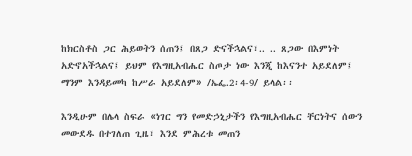ከክርስቶስ ጋር ሕይወትን ሰጠን፤ በጸጋ ድናችኋልና፣.. .. ጸጋው በእምነት አድኖአችኋልና፤ ይህም የእግዚአብሔር ስጦታ ነው እንጂ ከእናንተ አይደለም፤ ማንም እንዳይመካ ከሥራ አይደለም» /ኤፌ.2፡4-9/ ይላል፡፡

እንዲሁም በሌላ ስፍራ «ነገር ግን የመድኃኒታችን የእግዚአብሔር ቸርነትና ሰውን መውደዱ በተገለጠ ጊዜ፣ እንደ ምሕረቱ መጠን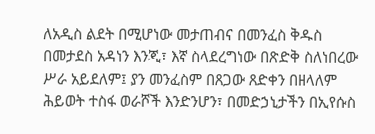ለአዲስ ልደት በሚሆነው መታጠብና በመንፈስ ቅዱስ በመታደስ አዳነን እንጂ፣ እኛ ስላደረግነው በጽድቅ ስለነበረው ሥራ አይደለም፤ ያን መንፈስም በጸጋው ጸድቀን በዘላለም ሕይወት ተስፋ ወራሾች እንድንሆን፣ በመድኃኒታችን በኢየሱስ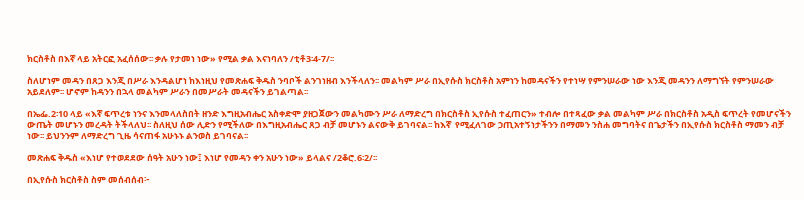ክርስቶስ በእኛ ላይ አትርፎ አፈሰሰው፡፡ ቃሉ የታመነ ነው» የሚል ቃል እናነባለን /ቲቶ3፡4-7/፡፡

ስለሆነም መዳን በጸጋ እንጂ በሥራ እንዳልሆነ ከእነዚህ የመጽሐፍ ቅዱስ ንባቦች ልንገነዘብ እንችላለን፡፡ መልካም ሥራ በኢየሱስ ክርስቶስ አምነን ከመዳናችን የተነሣ የምንሠራው ነው እንጂ መዳንን ለማግኘት የምንሠራው አይደለም፡፡ ሆኖም ከዳንን በኋላ መልካም ሥራን በመሥራት መዳናችን ይገልጣል፡፡

በኤፌ.2፡10 ላይ «እኛ ፍጥረቱ ነንና እንመላለስበት ዘንድ እግዚአብሔር አስቀድሞ ያዘጋጀውን መልካሙን ሥራ ለማድረግ በክርስቶስ ኢየሱስ ተፈጠርን» ተብሎ በተጻፈው ቃል መልካም ሥራ በክርስቶስ አዲስ ፍጥረት የመሆናችን ውጤት መሆኑን መረዳት ትችላለህ፡፡ ስለዚህ ሰው ሊድን የሚችለው በእግዚአብሔር ጸጋ ብቻ መሆኑን ልናውቅ ይገባናል፡፡ ከእኛ  የሚፈለገው ኃጢአተኝነታችንን በማመን ንስሐ መግባትና በጌታችን በኢየሱስ ክርስቶስ ማመን ብቻ ነው፡፡ ይህንንም ለማድረግ ጊዜ ሳናጠፋ አሁኑኑ ልንወስ ይገባናል፡፡

መጽሐፍ ቅዱስ «እነሆ የተወደደው ሰዓት አሁን ነው፤ እነሆ የመዳን ቀን አሁን ነው» ይላልና /2ቆሮ.6፡2/፡፡

በኢየሱስ ክርስቶስ ስም መሰብሰብ፦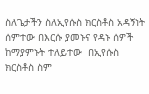ስለጌታችን ስለኢየሱስ ክርስቶስ አዳኝነት ሰምተው በእርሱ ያመኑና የዳኑ ሰዎች ከማያምኑት ተለይተው  በኢየሱስ ክርስቶስ ስም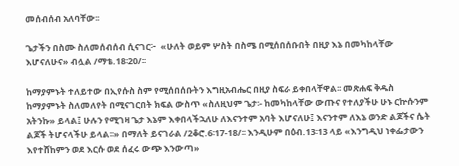መሰብሰብ አለባቸው፡፡

ጌታችን በስሙ ስለመሰብሰብ ሲናገር፦  «ሁለት ወይም ሦስት በስሜ በሚሰበሰቡበት በዚያ እኔ በመካከላቸው እሆናለሁና» ብሏል /ማቴ.18፡20/፡፡

ከማያምኑት ተለይተው በኢየሱስ ስም የሚሰበሰቡትን እግዚአብሔር በዚያ ስፍራ ይቀበላቸዋል፡፡ መጽሐፍ ቅዱስ ከማያምኑት ስለመለየት በሚናገርበት ክፍል ውስጥ «ስለዚህም ጌታ፡- ከመካከላቸው ውጡና የተለያችሁ ሁኑ ርኵሱንም አትንኩ» ይላል፤ ሁሉን የሚገዛ ጌታ እኔም እቀበላችኋለሁ ለእናንተም አባት እሆናለሁ፤ እናንተም ለእኔ ወንድ ልጆችና ሴት ልጆች ትሆናላችሁ ይላል፡፡» በማለት ይናገራል /2ቆሮ.6፡17-18/፡፡ እንዲሁም በዕብ.13፡13 ላይ «እንግዲህ ነቀፌታውን እየተሸከምን ወደ እርሱ ወደ ሰፈሩ ውጭ እንውጣ»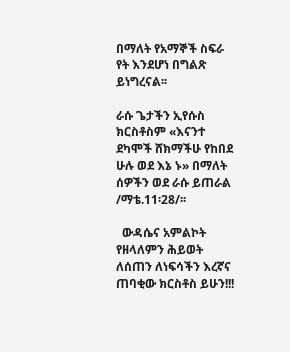በማለት የአማኞች ስፍራ የት እንደሆነ በግልጽ ይነግረናል፡፡

ራሱ ጌታችን ኢየሱስ ክርስቶስም «እናንተ ደካሞች ሸክማችሁ የከበደ ሁሉ ወደ እኔ ኑ» በማለት ሰዎችን ወደ ራሱ ይጠራል /ማቴ.11፡28/፡፡

  ውዳሴና አምልኮት የዘላለምን ሕይወት ለሰጠን ለነፍሳችን እረኛና ጠባቂው ክርስቶስ ይሁን!!!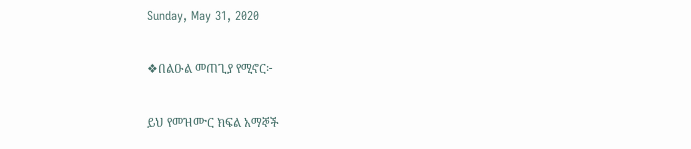Sunday, May 31, 2020

❖በልዑል መጠጊያ የሚኖር፦

ይህ የመዝሙር ክፍል አማኞች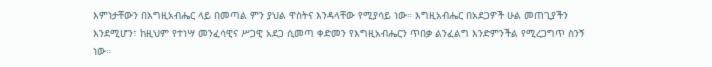እምነታቸውን በእግዚአብሔር ላይ በመጣል ምን ያህል ዋስትና እንዳላቸው የሚያሳይ ነው። እግዚአብሔር በአደጋዎች ሁል መጠጊያችን እንደሚሆን፣ ከዚህም የተነሣ መንፈሳዊና ሥጋዊ አደጋ ሲመጣ ቀድመን የእግዚአብሔርን ጥበቃ ልንፈልግ እንድምንችል የሚረጋግጥ ስንኝ ነው።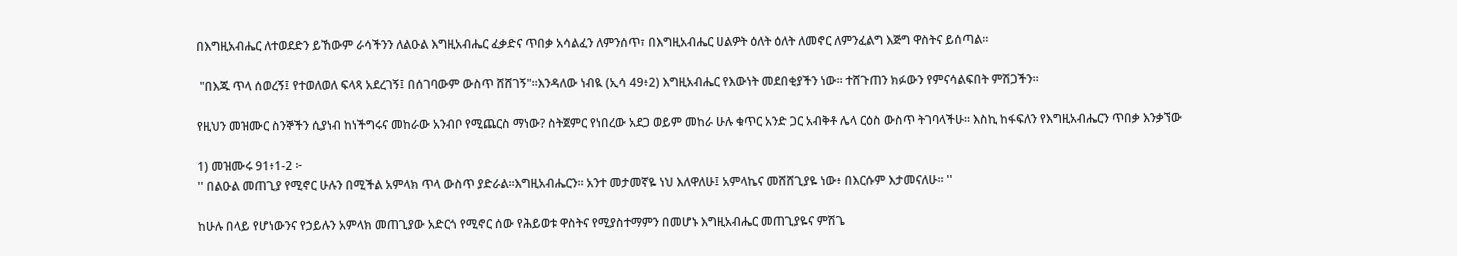በእግዚአብሔር ለተወደድን ይኸውም ራሳችንን ለልዑል እግዚአብሔር ፈቃድና ጥበቃ አሳልፈን ለምንሰጥ፣ በእግዚአብሔር ሀልዎት ዕለት ዕለት ለመኖር ለምንፈልግ እጅግ ዋስትና ይሰጣል።

 "በእጁ ጥላ ሰወረኝ፤ የተወለወለ ፍላጻ አደረገኝ፤ በሰገባውም ውስጥ ሸሸገኝ"።እንዳለው ነብዪ (ኢሳ 49፥2) እግዚአብሔር የእውነት መደበቂያችን ነው። ተሸጉጠን ክፉውን የምናሳልፍበት ምሽጋችን።

የዚህን መዝሙር ስንኞችን ሲያነብ ከነችግሩና መከራው አንብቦ የሚጨርስ ማነው? ስትጀምር የነበረው አደጋ ወይም መከራ ሁሉ ቁጥር አንድ ጋር አብቅቶ ሌላ ርዕስ ውስጥ ትገባላችሁ። እስኪ ከፋፍለን የእግዚአብሔርን ጥበቃ እንቃኘው

1) መዝሙሩ 91፥1-2 ፦
'' በልዑል መጠጊያ የሚኖር ሁሉን በሚችል አምላክ ጥላ ውስጥ ያድራል።እግዚአብሔርን። አንተ መታመኛዬ ነህ እለዋለሁ፤ አምላኬና መሸሸጊያዬ ነው፥ በእርሱም እታመናለሁ። ''

ከሁሉ በላይ የሆነውንና የኃይሉን አምላክ መጠጊያው አድርጎ የሚኖር ሰው የሕይወቱ ዋስትና የሚያስተማምን በመሆኑ እግዚአብሔር መጠጊያዬና ምሽጌ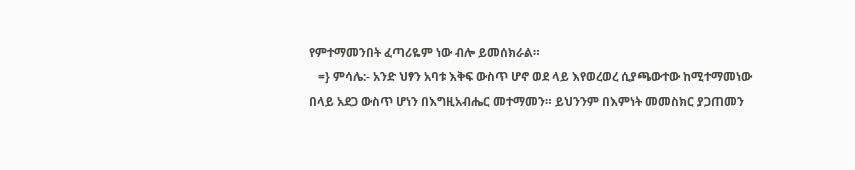የምተማመንበት ፈጣሪዬም ነው ብሎ ይመሰክራል።
   =} ምሳሌ:- አንድ ህፃን አባቱ እቅፍ ውስጥ ሆኖ ወደ ላይ እየወረወረ ሲያጫውተው ከሚተማመነው በላይ አደጋ ውስጥ ሆነን በእግዚአብሔር መተማመን። ይህንንም በእምነት መመስክር ያጋጠመን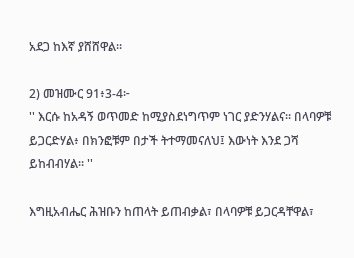አደጋ ከእኛ ያሸሸዋል።

2) መዝሙር 91፥3-4፦
'' እርሱ ከአዳኝ ወጥመድ ከሚያስደነግጥም ነገር ያድንሃልና። በላባዎቹ ይጋርድሃል፥ በክንፎቹም በታች ትተማመናለህ፤ እውነት እንደ ጋሻ ይከብብሃል። ''

እግዚአብሔር ሕዝቡን ከጠላት ይጠብቃል፣ በላባዎቹ ይጋርዳቸዋል፣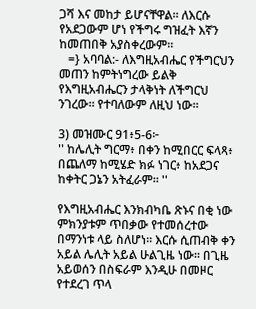ጋሻ እና መከታ ይሆናቸዋል። ለእርሱ የአደጋውም ሆነ የችግሩ ግዝፈት እኛን ከመጠበቅ አያስቀረውም።
   =} አባባል:- ለእግዚአብሔር የችግርህን መጠን ከምትነግረው ይልቅ የእግዚአብሔርን ታላቅነት ለችግርህ ንገረው። የተባለውም ለዚህ ነው።

3) መዝሙር 91፥5-6፦
'' ከሌሊት ግርማ፥ በቀን ከሚበርር ፍላጻ፥ በጨለማ ከሚሄድ ክፉ ነገር፥ ከአደጋና ከቀትር ጋኔን አትፈራም። ''

የእግዚአብሔር እንክብካቤ ጽኑና በቂ ነው ምክንያቱም ጥበቃው የተመሰረተው በማንነቱ ላይ ስለሆነ። እርሱ ሲጠብቅ ቀን አይል ሌሊት አይል ሁልጊዜ ነው። በጊዜ አይወሰን በስፍራም እንዲሁ በመዞር የተደረገ ጥላ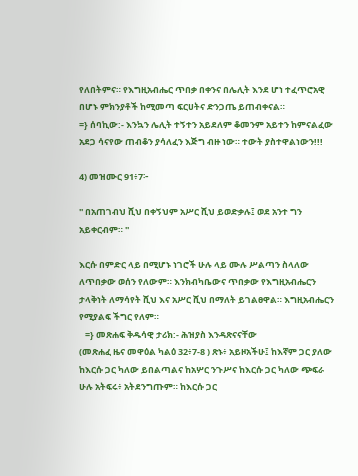የለበትምና። የእግዚአብሔር ጥበቃ በቀንና በሌሊት እንደ ሆነ ተፈጥሮአዊ በሆኑ ምክንያቶች ከሚመጣ ፍርሀትና ድንጋጤ ይጠብቀናል።
=} ሰባኪው:- እንኳን ሌሊት ተኝተን አይደለም ቆመንም አይተን ከምናልፈው አደጋ ሳናየው ጠብቆን ያሳለፈን እጅግ ብዙ ነው። ተውት ያስተዋልነውን!!!

4) መዝሙር 91፥7፦

'' በአጠገብህ ሺህ በቀኝህም አሥር ሺህ ይወድቃሉ፤ ወደ አንተ ግን አይቀርብም። ''

እርሱ በምድር ላይ በሚሆኑ ነገሮች ሁሉ ላይ ሙሉ ሥልጣን ስላለው ለጥበቃው ወሰን የለውም። እንክብካቤውና ጥበቃው የእግዚአብሔርን ታላቅነት ለማሳየት ሺህ እና አሥር ሺህ በማለት ይገልፀዋል። እግዚአብሔርን የሚያልፍ ችግር የለም።
   =} መጽሐፍ ቅዱሳዊ ታሪክ:- ሕዝያስ እንዳጽናናቸው
(መጽሐፈ ዜና መዋዕል ካልዕ 32፥7-8 ) ጽኑ፥ አይዞአችሁ፤ ከእኛም ጋር ያለው ከእርሱ ጋር ካለው ይበልጣልና ከአሦር ንጉሥና ከእርሱ ጋር ካለው ጭፍራ ሁሉ አትፍሩ፥ አትደንግጡም። ከእርሱ ጋር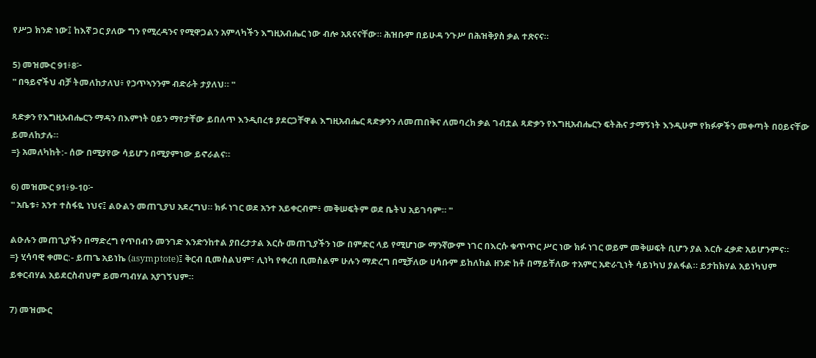የሥጋ ክንድ ነው፤ ከእኛ ጋር ያለው ግን የሚረዳንና የሚዋጋልን አምላካችን እግዚአብሔር ነው ብሎ አጸናናቸው። ሕዝቡም በይሁዳ ንጉሥ በሕዝቅያስ ቃል ተጽናና።

5) መዝሙር 91፥8፦
'' በዓይኖችህ ብቻ ትመለከታለህ፥ የኃጥኣንንም ብድራት ታያለህ። ''

ጻድቃን የእግዚአብሔርን ማዳን በእምነት ዐይን ማየታቸው ይበለጥ እንዲበረቱ ያደርጋቸዋል እግዚአብሔር ጻድቃንን ለመጠበቅና ለመባረክ ቃል ገብቷል ጻድቃን የእግዚአብሔርን ፍትሕና ታማኝነት እንዲሁም የክፉዎችን መቀጣት በዐይናቸው ይመለከታሉ።
=} አመለካከት:- ሰው በሚያየው ሳይሆን በሚያምነው ይኖራልና።

6) መዝሙር 91፥9-10፦
'' አቤቱ፥ አንተ ተስፋዬ ነህና፤ ልዑልን መጠጊያህ አደረግህ። ክፉ ነገር ወደ አንተ አይቀርብም፥ መቅሠፍትም ወደ ቤትህ አይገባም። ''

ልዑሉን መጠጊያችን በማድረግ የጥበብን መንገድ እንድንከተል ያበረታታል እርሱ መጠጊያችን ነው በምድር ላይ የሚሆነው ማንኛውም ነገር በእርሱ ቁጥጥር ሥር ነው ክፉ ነገር ወይም መቅሠፍት ቢሆን ያል እርሱ ፈቃድ አይሆንምና።
=} ሂሳባዊ ቀመር:- ይጠጌ አይነኬ (asymptote)፤ ቅርብ ቢመስልህም፣ ሊነካ የቀረበ ቢመስልም ሁሉን ማድረግ በሚቻለው ሀሳቡም ይከለከል ዘንድ ከቶ በማይቸለው ተአምር አድራጊነት ሳይነካህ ያልፋል። ይታከክሃል አይነካህም ይቀርብሃል አይደርስብህም ይመጣብሃል አያገኝህም።

7) መዝሙር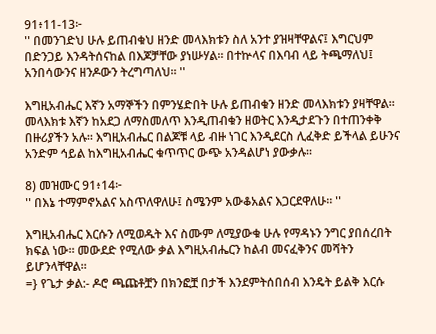91፥11-13፦
'' በመንገድህ ሁሉ ይጠብቁህ ዘንድ መላእክቱን ስለ አንተ ያዝዛቸዋልና፤ እግርህም በድንጋይ እንዳትሰናከል በእጆቻቸው ያነሡሃል። በተኵላና በእባብ ላይ ትጫማለህ፤ አንበሳውንና ዘንዶውን ትረግጣለህ። ''

እግዚአብሔር እኛን አማኞችን በምንሄድበት ሁሉ ይጠብቁን ዘንድ መላእክቱን ያዛቸዋል። መላእክቱ እኛን ከአደጋ ለማስመለጥ እንዲጠብቁን ዘወትር እንዲታደጉን በተጠንቀቅ በዙሪያችን አሉ። እግዚአብሔር በልጆቹ ላይ ብዙ ነገር እንዲደርስ ሊፈቅድ ይችላል ይሁንና አንድም ኅይል ከእግዚአብሔር ቁጥጥር ውጭ አንዳልሆነ ያውቃሉ።

8) መዝሙር 91፥14፦
'' በእኔ ተማምኖአልና አስጥለዋለሁ፤ ስሜንም አውቆአልና እጋርደዋለሁ። ''

እግዚአብሔር እርሱን ለሚወዱት እና ስሙም ለሚያውቁ ሁሉ የማዳኑን ንግር ያበሰረበት ክፍል ነው። መውደድ የሚለው ቃል እግዚአብሔርን ከልብ መናፈቅንና መሻትን ይሆንላቸዋል።
=} የጌታ ቃል:- ዶሮ ጫጩቶቿን በክንፎቿ በታች እንደምትሰበሰብ እንዴት ይልቅ እርሱ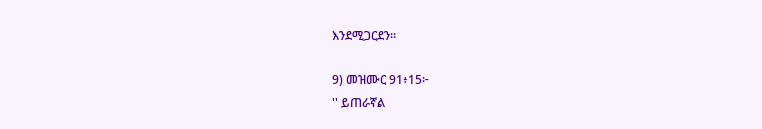እንደሚጋርደን።

9) መዝሙር 91፥15፦
'' ይጠራኛል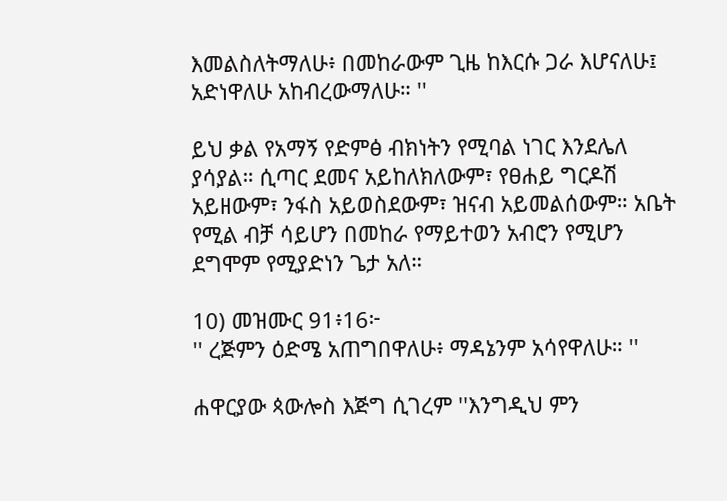እመልስለትማለሁ፥ በመከራውም ጊዜ ከእርሱ ጋራ እሆናለሁ፤ አድነዋለሁ አከብረውማለሁ። ''

ይህ ቃል የአማኝ የድምፅ ብክነትን የሚባል ነገር እንደሌለ ያሳያል። ሲጣር ደመና አይከለክለውም፣ የፀሐይ ግርዶሽ አይዘውም፣ ንፋስ አይወስደውም፣ ዝናብ አይመልሰውም። አቤት የሚል ብቻ ሳይሆን በመከራ የማይተወን አብሮን የሚሆን ደግሞም የሚያድነን ጌታ አለ።

10) መዝሙር 91፥16፦
'' ረጅምን ዕድሜ አጠግበዋለሁ፥ ማዳኔንም አሳየዋለሁ። ''

ሐዋርያው ጳውሎስ እጅግ ሲገረም ''እንግዲህ ምን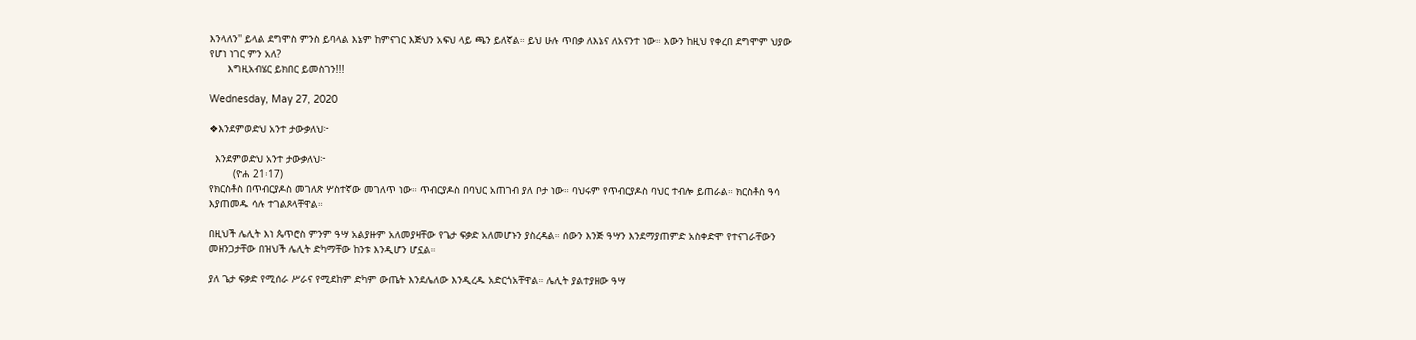እንላለን'' ይላል ደግሞስ ምንስ ይባላል እኔም ከምናገር እጅህን አፍህ ላይ ጫን ይለኛል። ይህ ሁሉ ጥበቃ ለእኔና ለአናንተ ነው። እውን ከዚህ የቀረበ ደግሞም ህያው የሆነ ነገር ምን አለ?
      እግዚአብሄር ይክበር ይመስገን!!!

Wednesday, May 27, 2020

❖እንደምወድህ አንተ ታውቃለህ፦

  እንደምወድህ አንተ ታውቃለህ፦
        (ዮሐ 21፡17)
የክርስቶስ በጥብርያዶስ መገለጽ ሦስተኛው መገለጥ ነው። ጥብርያዶስ በባህር አጠገብ ያለ ቦታ ነው። ባህሩም የጥብርያዶስ ባህር ተብሎ ይጠራል። ክርስቶስ ዓሳ እያጠመዱ ሳሉ ተገልጾላቸዋል።

በዚህች ሌሊት እነ ጴጥሮስ ምንም ዓሣ አልያዙም አለመያዛቸው የጌታ ፍቃድ አለመሆኑን ያስረዳል። ሰውን እንጅ ዓሣን እንደማያጠምድ አስቀድሞ የተናገራቸውን መዘንጋታቸው በዝህች ሌሊት ድካማቸው ከንቱ እንዲሆን ሆኗል።

ያለ ጌታ ፍቃድ የሚሰራ ሥራና የሚደከም ድካም ውጤት እንደሌለው እንዲረዱ አድርጎአቸዋል። ሌሊት ያልተያዘው ዓሣ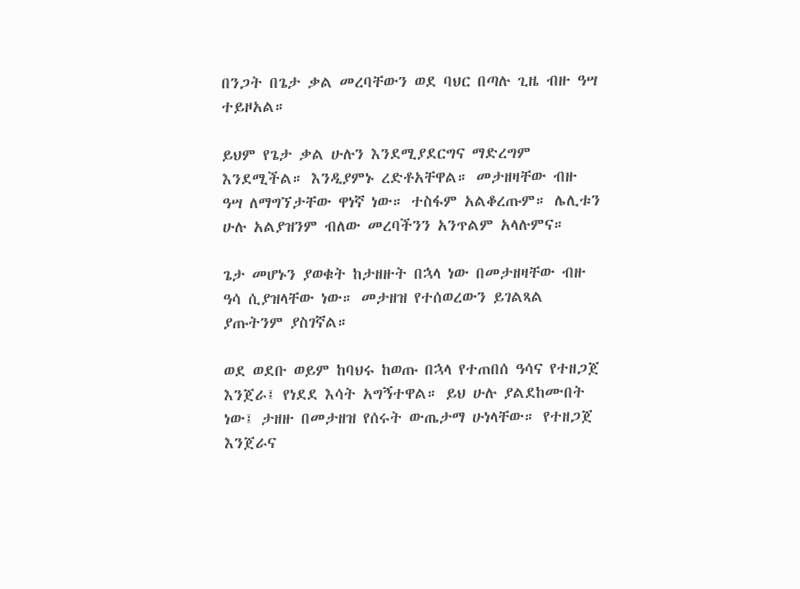በንጋት በጌታ ቃል መረባቸውን ወደ ባህር በጣሉ ጊዜ ብዙ ዓሣ ተይዞአል።

ይህም የጌታ ቃል ሁሉን እንደሚያደርግና ማድረግም እንደሚችል። እንዲያምኑ ረድቶአቸዋል። መታዘዛቸው ብዙ ዓሣ ለማግኘታቸው ዋነኛ ነው። ተስፋም አልቆረጡም። ሌሊቱን ሁሉ አልያዝንም ብለው መረባችንን አንጥልም አላሉምና።

ጌታ መሆኑን ያወቁት ከታዘዙት በኋላ ነው በመታዘዛቸው ብዙ ዓሳ ሲያዝላቸው ነው። መታዘዝ የተሰወረውን ይገልጻል ያጡትንም ያስገኛል።

ወደ ወደቡ ወይም ከባህሩ ከወጡ በኋላ የተጠበሰ ዓሳና የተዘጋጀ እንጀራ፤ የነደደ እሳት አግኝተዋል። ይህ ሁሉ ያልደከሙበት ነው፤ ታዘዙ በመታዘዝ የሰሩት ውጤታማ ሁነላቸው። የተዘጋጀ እንጀራና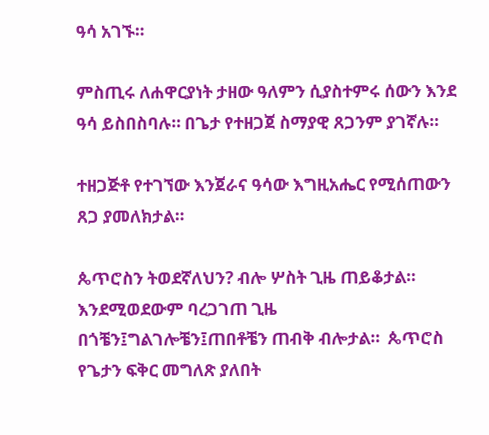ዓሳ አገኙ።

ምስጢሩ ለሐዋርያነት ታዘው ዓለምን ሲያስተምሩ ሰውን እንደ ዓሳ ይስበስባሉ። በጌታ የተዘጋጀ ስማያዊ ጸጋንም ያገኛሉ።

ተዘጋጅቶ የተገኘው እንጀራና ዓሳው እግዚአሔር የሚሰጠውን ጸጋ ያመለክታል።

ጴጥሮስን ትወደኛለህን? ብሎ ሦስት ጊዜ ጠይቆታል። እንደሚወደውም ባረጋገጠ ጊዜ በጎቼን፤ግልገሎቼን፤ጠበቶቼን ጠብቅ ብሎታል።  ጴጥሮስ የጌታን ፍቅር መግለጽ ያለበት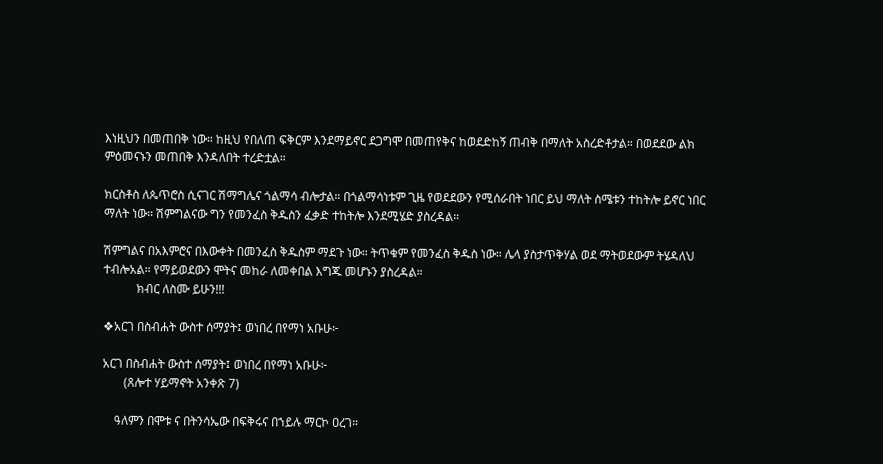እነዚህን በመጠበቅ ነው። ከዚህ የበለጠ ፍቅርም እንደማይኖር ደጋግሞ በመጠየቅና ከወደድከኝ ጠብቅ በማለት አስረድቶታል። በወደደው ልክ ምዕመናኑን መጠበቅ እንዳለበት ተረድቷል።

ክርስቶስ ለጴጥሮስ ሲናገር ሽማግሌና ጎልማሳ ብሎታል። በጎልማሳነቱም ጊዜ የወደደውን የሚሰራበት ነበር ይህ ማለት ስሜቱን ተከትሎ ይኖር ነበር ማለት ነው። ሽምግልናው ግን የመንፈስ ቅዱስን ፈቃድ ተከትሎ እንደሚሄድ ያስረዳል።

ሽምግልና በአእምሮና በእውቀት በመንፈስ ቅዱስም ማደጉ ነው። ትጥቁም የመንፈስ ቅዱስ ነው። ሌላ ያስታጥቅሃል ወደ ማትወደውም ትሄዳለህ ተብሎአል። የማይወደውን ሞትና መከራ ለመቀበል እግጁ መሆኑን ያስረዳል።
           ክብር ለስሙ ይሁን!!!

❖አርገ በስብሐት ውስተ ሰማያት፤ ወነበረ በየማነ አቡሁ፦

አርገ በስብሐት ውስተ ሰማያት፤ ወነበረ በየማነ አቡሁ፦
       (ጸሎተ ሃይማኖት አንቀጽ 7)

    ዓለምን በሞቱ ና በትንሳኤው በፍቅሩና በኀይሉ ማርኮ ዐረገ።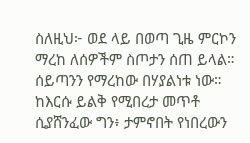ስለዚህ፦ ወደ ላይ በወጣ ጊዜ ምርኮን ማረከ ለሰዎችም ስጦታን ሰጠ ይላል።
ሰይጣንን የማረከው በሃያልነቱ ነው።
ከእርሱ ይልቅ የሚበረታ መጥቶ ሲያሸንፈው ግን፥ ታምኖበት የነበረውን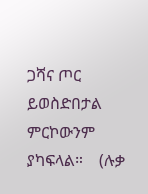ጋሻና ጦር ይወስድበታል ምርኮውንም ያካፍላል።    (ሉቃ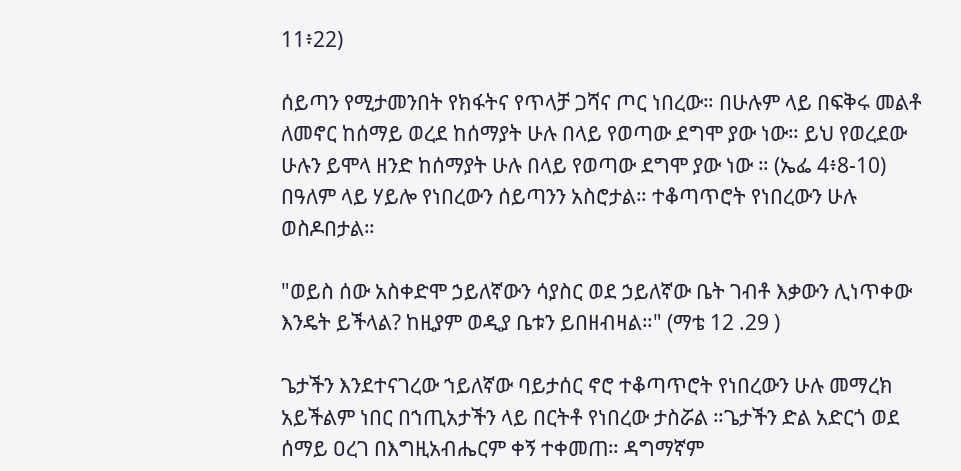11፥22)

ሰይጣን የሚታመንበት የክፋትና የጥላቻ ጋሻና ጦር ነበረው። በሁሉም ላይ በፍቅሩ መልቶ ለመኖር ከሰማይ ወረደ ከሰማያት ሁሉ በላይ የወጣው ደግሞ ያው ነው። ይህ የወረደው ሁሉን ይሞላ ዘንድ ከሰማያት ሁሉ በላይ የወጣው ደግሞ ያው ነው ። (ኤፌ 4፥8-10)
በዓለም ላይ ሃይሎ የነበረውን ሰይጣንን አስሮታል። ተቆጣጥሮት የነበረውን ሁሉ ወስዶበታል።

"ወይስ ሰው አስቀድሞ ኃይለኛውን ሳያስር ወደ ኃይለኛው ቤት ገብቶ እቃውን ሊነጥቀው እንዴት ይችላል? ከዚያም ወዲያ ቤቱን ይበዘብዛል።" (ማቴ 12 .29 )

ጌታችን እንደተናገረው ኀይለኛው ባይታሰር ኖሮ ተቆጣጥሮት የነበረውን ሁሉ መማረክ አይችልም ነበር በኀጢአታችን ላይ በርትቶ የነበረው ታስሯል ።ጌታችን ድል አድርጎ ወደ ሰማይ ዐረገ በእግዚአብሔርም ቀኝ ተቀመጠ። ዳግማኛም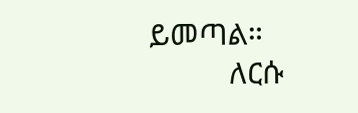ይመጣል።
          ለርሱ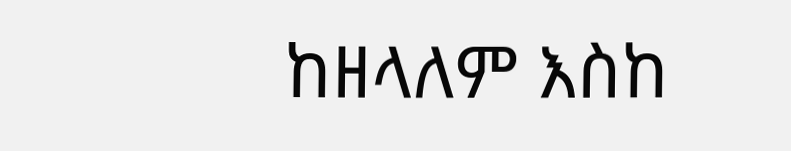ከዘላለም እስከ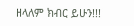ዘላለም ክብር ይሁን!!!